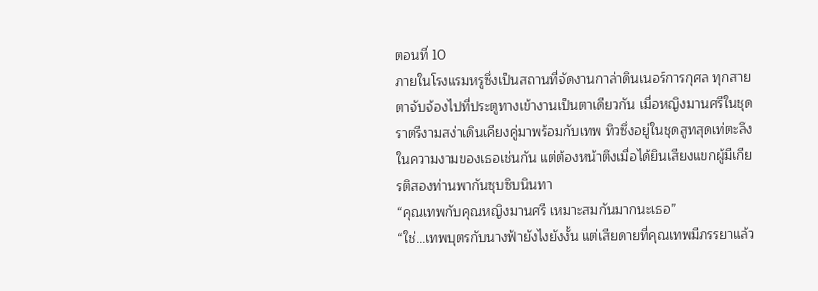ตอนที่ 10
ภายในโรงแรมหรูซึ่งเป็นสถานที่จัดงานกาล่าดินเนอร์การกุศล ทุกสายตาจับจ้องไปที่ประตูทางเข้างานเป็นตาเดียวกัน เมื่อหญิงมานศรีในชุดราตรีงามสง่าเดินเคียงคู่มาพร้อมกับเทพ ทิวซึ่งอยู่ในชุดสูทสุดเท่ตะลึงในความงามของเธอเช่นกัน แต่ต้องหน้าตึงเมื่อได้ยินเสียงแขกผู้มีเกียรติสองท่านพากันซุบซิบนินทา
“คุณเทพกับคุณหญิงมานศรี เหมาะสมกันมากนะเธอ”
“ใช่...เทพบุตรกับนางฟ้ายังไงยังงั้น แต่เสียดายที่คุณเทพมีภรรยาแล้ว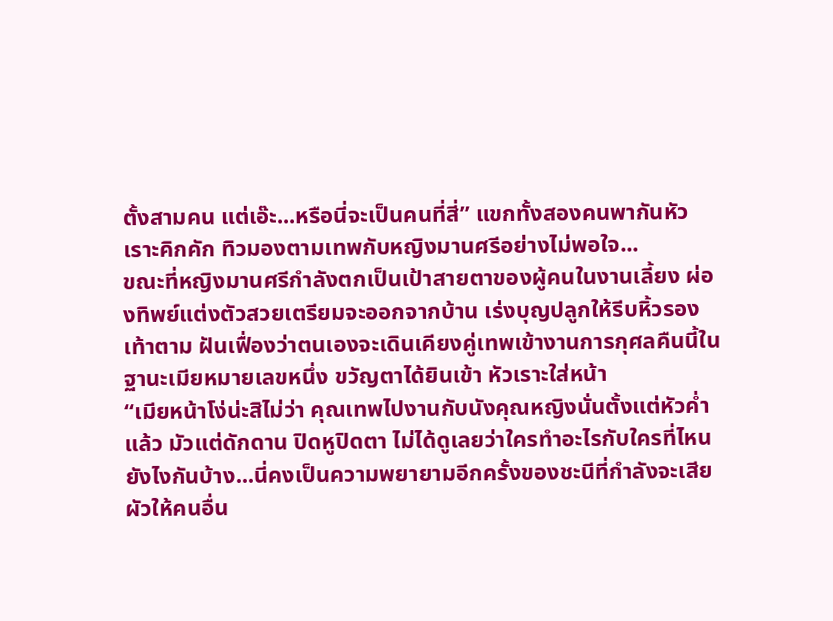ตั้งสามคน แต่เอ๊ะ...หรือนี่จะเป็นคนที่สี่” แขกทั้งสองคนพากันหัวเราะคิกคัก ทิวมองตามเทพกับหญิงมานศรีอย่างไม่พอใจ...
ขณะที่หญิงมานศรีกำลังตกเป็นเป้าสายตาของผู้คนในงานเลี้ยง ผ่องทิพย์แต่งตัวสวยเตรียมจะออกจากบ้าน เร่งบุญปลูกให้รีบหิ้วรองเท้าตาม ฝันเฟื่องว่าตนเองจะเดินเคียงคู่เทพเข้างานการกุศลคืนนี้ในฐานะเมียหมายเลขหนึ่ง ขวัญตาได้ยินเข้า หัวเราะใส่หน้า
“เมียหน้าโง่น่ะสิไม่ว่า คุณเทพไปงานกับนังคุณหญิงนั่นตั้งแต่หัวค่ำแล้ว มัวแต่ดักดาน ปิดหูปิดตา ไม่ได้ดูเลยว่าใครทำอะไรกับใครที่ไหนยังไงกันบ้าง...นี่คงเป็นความพยายามอีกครั้งของชะนีที่กำลังจะเสียผัวให้คนอื่น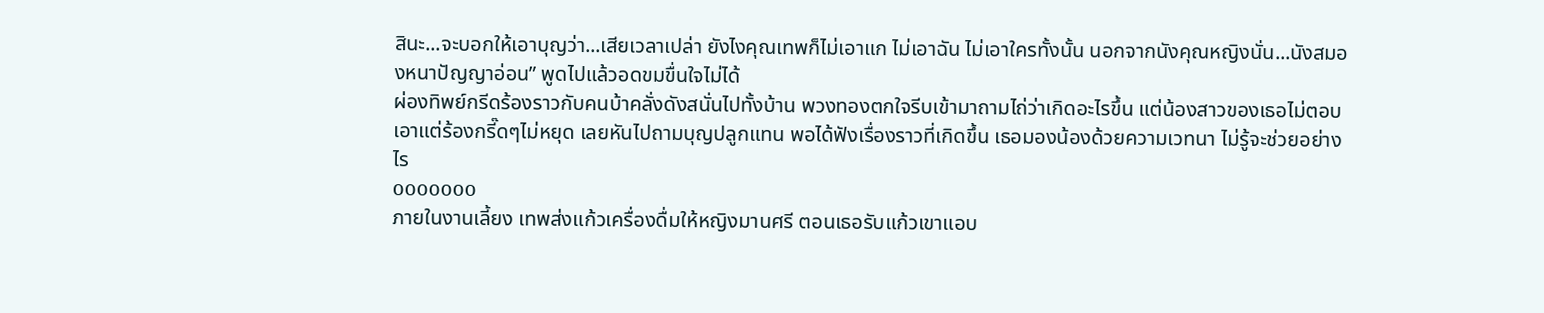สินะ...จะบอกให้เอาบุญว่า...เสียเวลาเปล่า ยังไงคุณเทพก็ไม่เอาแก ไม่เอาฉัน ไม่เอาใครทั้งนั้น นอกจากนังคุณหญิงนั่น...นังสมองหนาปัญญาอ่อน” พูดไปแล้วอดขมขื่นใจไม่ได้
ผ่องทิพย์กรีดร้องราวกับคนบ้าคลั่งดังสนั่นไปทั้งบ้าน พวงทองตกใจรีบเข้ามาถามไถ่ว่าเกิดอะไรขึ้น แต่น้องสาวของเธอไม่ตอบเอาแต่ร้องกรี๊ดๆไม่หยุด เลยหันไปถามบุญปลูกแทน พอได้ฟังเรื่องราวที่เกิดขึ้น เธอมองน้องด้วยความเวทนา ไม่รู้จะช่วยอย่างไร
ooooooo
ภายในงานเลี้ยง เทพส่งแก้วเครื่องดื่มให้หญิงมานศรี ตอนเธอรับแก้วเขาแอบ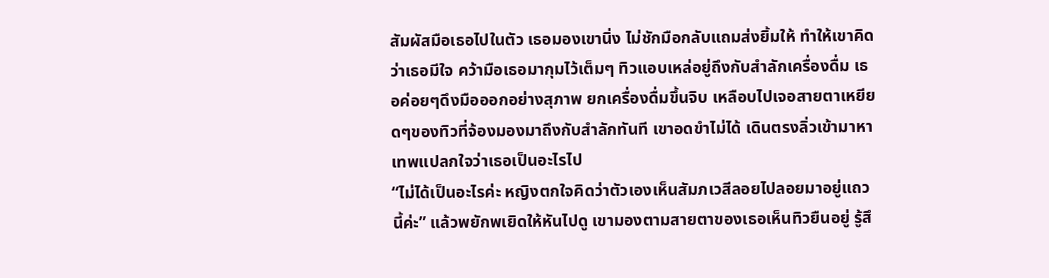สัมผัสมือเธอไปในตัว เธอมองเขานิ่ง ไม่ชักมือกลับแถมส่งยิ้มให้ ทำให้เขาคิดว่าเธอมีใจ คว้ามือเธอมากุมไว้เต็มๆ ทิวแอบเหล่อยู่ถึงกับสำลักเครื่องดื่ม เธอค่อยๆดึงมือออกอย่างสุภาพ ยกเครื่องดื่มขึ้นจิบ เหลือบไปเจอสายตาเหยียดๆของทิวที่จ้องมองมาถึงกับสำลักทันที เขาอดขำไม่ได้ เดินตรงลิ่วเข้ามาหา เทพแปลกใจว่าเธอเป็นอะไรไป
“ไม่ได้เป็นอะไรค่ะ หญิงตกใจคิดว่าตัวเองเห็นสัมภเวสีลอยไปลอยมาอยู่แถวนี้ค่ะ” แล้วพยักพเยิดให้หันไปดู เขามองตามสายตาของเธอเห็นทิวยืนอยู่ รู้สึ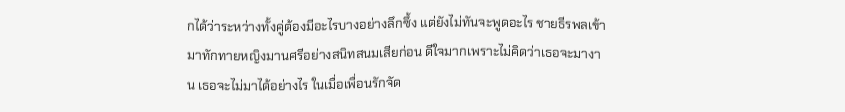กได้ว่าระหว่างทั้งคู่ต้องมีอะไรบางอย่างลึกซึ้ง แต่ยังไม่ทันจะพูดอะไร ชายธีรพลเข้ามาทักทายหญิงมานศรีอย่างสนิทสนมเสียก่อน ดีใจมากเพราะไม่คิดว่าเธอจะมางาน เธอจะไม่มาได้อย่างไร ในเมื่อเพื่อนรักจัด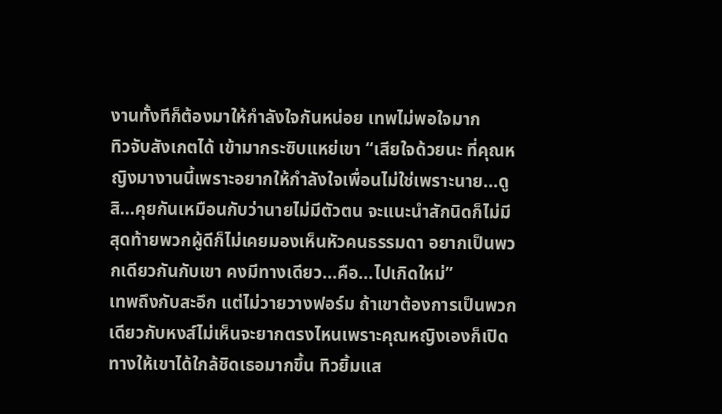งานทั้งทีก็ต้องมาให้กำลังใจกันหน่อย เทพไม่พอใจมาก
ทิวจับสังเกตได้ เข้ามากระซิบแหย่เขา “เสียใจด้วยนะ ที่คุณหญิงมางานนี้เพราะอยากให้กำลังใจเพื่อนไม่ใช่เพราะนาย...ดูสิ...คุยกันเหมือนกับว่านายไม่มีตัวตน จะแนะนำสักนิดก็ไม่มี สุดท้ายพวกผู้ดีก็ไม่เคยมองเห็นหัวคนธรรมดา อยากเป็นพวกเดียวกันกับเขา คงมีทางเดียว...คือ...ไปเกิดใหม่”
เทพถึงกับสะอึก แต่ไม่วายวางฟอร์ม ถ้าเขาต้องการเป็นพวกเดียวกับหงส์ไม่เห็นจะยากตรงไหนเพราะคุณหญิงเองก็เปิดทางให้เขาได้ใกล้ชิดเธอมากขึ้น ทิวยิ้มแส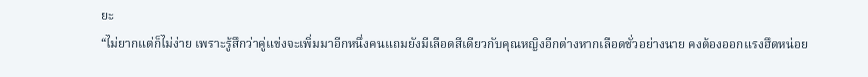ยะ
“ไม่ยากแต่ก็ไม่ง่าย เพราะรู้สึกว่าคู่แข่งจะเพิ่มมาอีกหนึ่งคนแถมยังมีเลือดสีเดียวกับคุณหญิงอีกต่างหากเลือดชั่วอย่างนาย คงต้องออกแรงฮึดหน่อย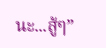นะ...สู้ๆ”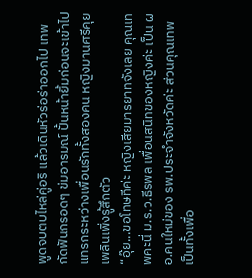พูดจบตบไหล่คู่อริ แล้วเดินหัวร่อร่าออกไป เทพกัดฟันกรอดๆ ข่มอารมณ์ ปั้นหน้ายิ้มก่อนจะเข้าไปแทรกระหว่างเพื่อนรักทั้งสองคน หญิงมานศรีคุยเพลินเพิ่งรู้สึกตัว
“อุ๊ย...ขอโทษทีค่ะ หญิงเสียมารยาทจังเลย คุณเทพคะนี่ ม.ร.ว.ธีรพล เพื่อนสนิทของหญิงค่ะ เป็น ผอ.คนใหม่ของ รพ.ประจำจังหวัดค่ะ ส่วนคุณเทพเป็นทั้งเพื่อ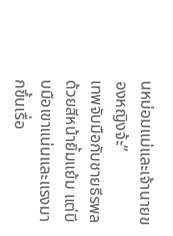นหม่อมแม่และเจ้านายของหญิงจ้ะ”
เทพจับมือกับชายธีรพลด้วยสีหน้ายิ้มแย้ม แต่บีบมือเขาแน่นและแรงมากขึ้นเรื่อ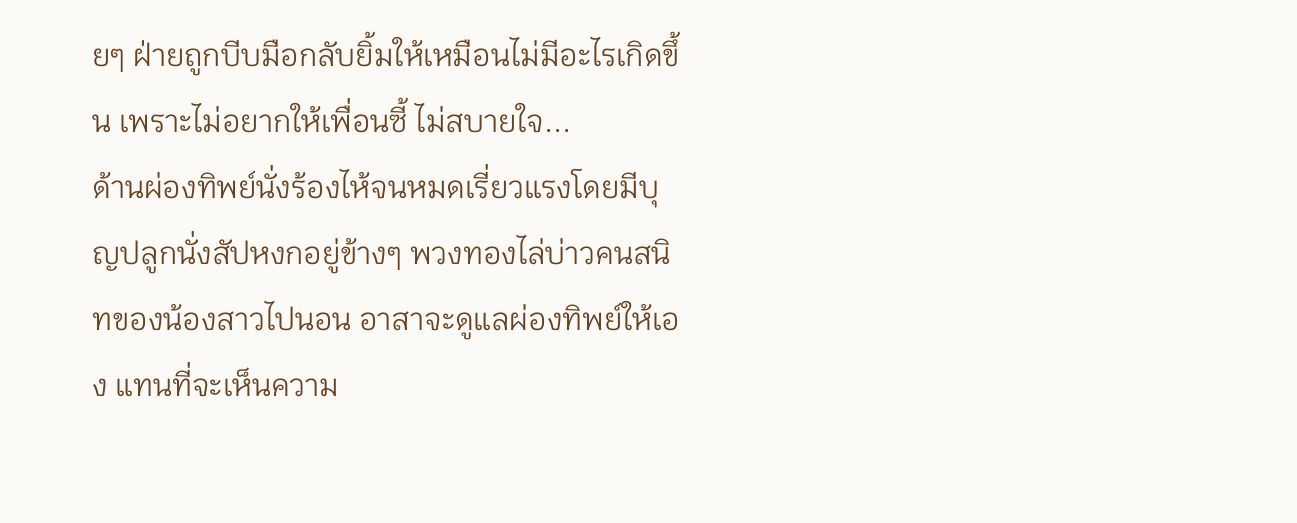ยๆ ฝ่ายถูกบีบมือกลับยิ้มให้เหมือนไม่มีอะไรเกิดขึ้น เพราะไม่อยากให้เพื่อนซี้ ไม่สบายใจ...
ด้านผ่องทิพย์นั่งร้องไห้จนหมดเรี่ยวแรงโดยมีบุญปลูกนั่งสัปหงกอยู่ข้างๆ พวงทองไล่บ่าวคนสนิทของน้องสาวไปนอน อาสาจะดูแลผ่องทิพย์ให้เอง แทนที่จะเห็นความ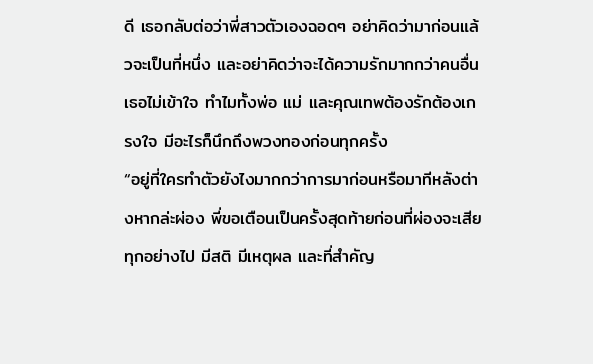ดี เธอกลับต่อว่าพี่สาวตัวเองฉอดๆ อย่าคิดว่ามาก่อนแล้วจะเป็นที่หนึ่ง และอย่าคิดว่าจะได้ความรักมากกว่าคนอื่น เธอไม่เข้าใจ ทำไมทั้งพ่อ แม่ และคุณเทพต้องรักต้องเกรงใจ มีอะไรก็นึกถึงพวงทองก่อนทุกครั้ง
“อยู่ที่ใครทำตัวยังไงมากกว่าการมาก่อนหรือมาทีหลังต่างหากล่ะผ่อง พี่ขอเตือนเป็นครั้งสุดท้ายก่อนที่ผ่องจะเสียทุกอย่างไป มีสติ มีเหตุผล และที่สำคัญ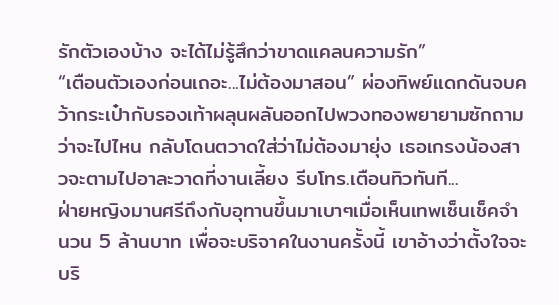รักตัวเองบ้าง จะได้ไม่รู้สึกว่าขาดแคลนความรัก”
“เตือนตัวเองก่อนเถอะ...ไม่ต้องมาสอน” ผ่องทิพย์แดกดันจบคว้ากระเป๋ากับรองเท้าผลุนผลันออกไปพวงทองพยายามซักถามว่าจะไปไหน กลับโดนตวาดใส่ว่าไม่ต้องมายุ่ง เธอเกรงน้องสาวจะตามไปอาละวาดที่งานเลี้ยง รีบโทร.เตือนทิวทันที...
ฝ่ายหญิงมานศรีถึงกับอุทานขึ้นมาเบาๆเมื่อเห็นเทพเซ็นเช็คจำนวน 5 ล้านบาท เพื่อจะบริจาคในงานครั้งนี้ เขาอ้างว่าตั้งใจจะบริ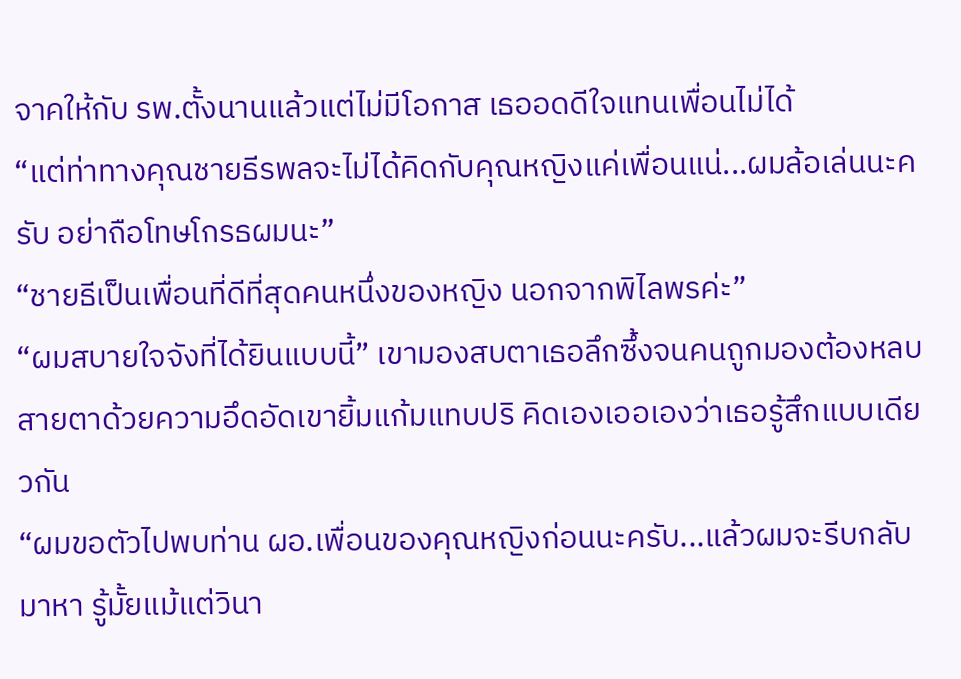จาคให้กับ รพ.ตั้งนานแล้วแต่ไม่มีโอกาส เธออดดีใจแทนเพื่อนไม่ได้
“แต่ท่าทางคุณชายธีรพลจะไม่ได้คิดกับคุณหญิงแค่เพื่อนแน่...ผมล้อเล่นนะครับ อย่าถือโทษโกรธผมนะ”
“ชายธีเป็นเพื่อนที่ดีที่สุดคนหนึ่งของหญิง นอกจากพิไลพรค่ะ”
“ผมสบายใจจังที่ได้ยินแบบนี้” เขามองสบตาเธอลึกซึ้งจนคนถูกมองต้องหลบสายตาด้วยความอึดอัดเขายิ้มแก้มแทบปริ คิดเองเออเองว่าเธอรู้สึกแบบเดียวกัน
“ผมขอตัวไปพบท่าน ผอ.เพื่อนของคุณหญิงก่อนนะครับ...แล้วผมจะรีบกลับมาหา รู้มั้ยแม้แต่วินา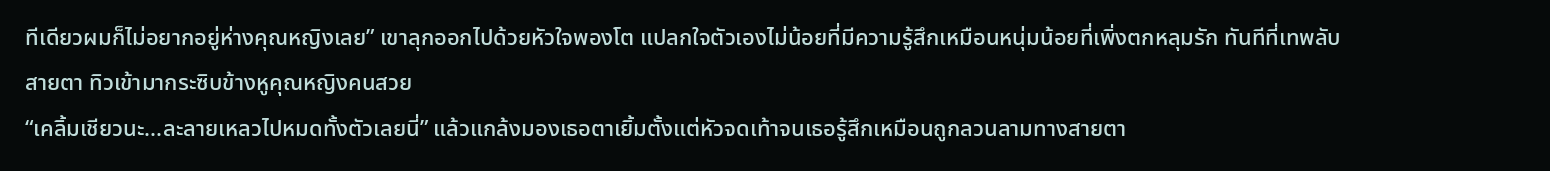ทีเดียวผมก็ไม่อยากอยู่ห่างคุณหญิงเลย” เขาลุกออกไปด้วยหัวใจพองโต แปลกใจตัวเองไม่น้อยที่มีความรู้สึกเหมือนหนุ่มน้อยที่เพิ่งตกหลุมรัก ทันทีที่เทพลับสายตา ทิวเข้ามากระซิบข้างหูคุณหญิงคนสวย
“เคลิ้มเชียวนะ...ละลายเหลวไปหมดทั้งตัวเลยนี่” แล้วแกล้งมองเธอตาเยิ้มตั้งแต่หัวจดเท้าจนเธอรู้สึกเหมือนถูกลวนลามทางสายตา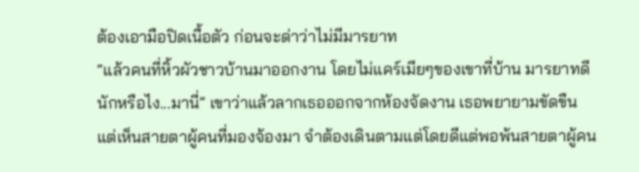ต้องเอามือปิดเนื้อตัว ก่อนจะด่าว่าไม่มีมารยาท
“แล้วคนที่หิ้วผัวชาวบ้านมาออกงาน โดยไม่แคร์เมียๆของเขาที่บ้าน มารยาทดีนักหรือไง...มานี่” เขาว่าแล้วลากเธอออกจากห้องจัดงาน เธอพยายามขัดขืน แต่เห็นสายตาผู้คนที่มองจ้องมา จำต้องเดินตามแต่โดยดีแต่พอพ้นสายตาผู้คน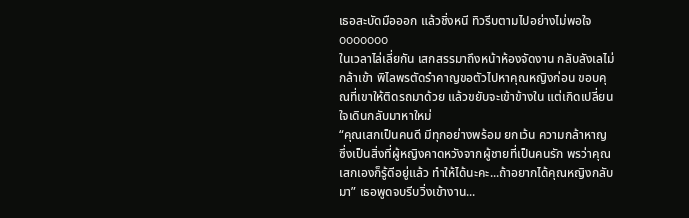เธอสะบัดมือออก แล้วชิ่งหนี ทิวรีบตามไปอย่างไม่พอใจ
ooooooo
ในเวลาไล่เลี่ยกัน เสกสรรมาถึงหน้าห้องจัดงาน กลับลังเลไม่กล้าเข้า พิไลพรตัดรำคาญขอตัวไปหาคุณหญิงก่อน ขอบคุณที่เขาให้ติดรถมาด้วย แล้วขยับจะเข้าข้างใน แต่เกิดเปลี่ยนใจเดินกลับมาหาใหม่
“คุณเสกเป็นคนดี มีทุกอย่างพร้อม ยกเว้น ความกล้าหาญ ซึ่งเป็นสิ่งที่ผู้หญิงคาดหวังจากผู้ชายที่เป็นคนรัก พรว่าคุณเสกเองก็รู้ดีอยู่แล้ว ทำให้ได้นะคะ...ถ้าอยากได้คุณหญิงกลับมา” เธอพูดจบรีบวิ่งเข้างาน...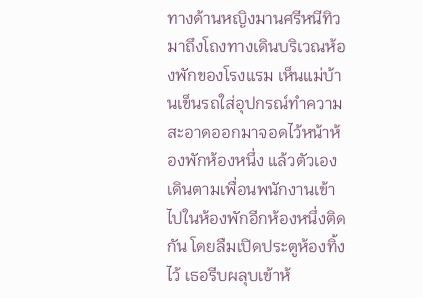ทางด้านหญิงมานศรีหนีทิวมาถึงโถงทางเดินบริเวณห้องพักของโรงแรม เห็นแม่บ้านเข็นรถใส่อุปกรณ์ทำความสะอาดออกมาจอดไว้หน้าห้องพักห้องหนึ่ง แล้วตัวเองเดินตามเพื่อนพนักงานเข้าไปในห้องพักอีกห้องหนึ่งติดกัน โดยลืมเปิดประตูห้องทิ้งไว้ เธอรีบผลุบเข้าห้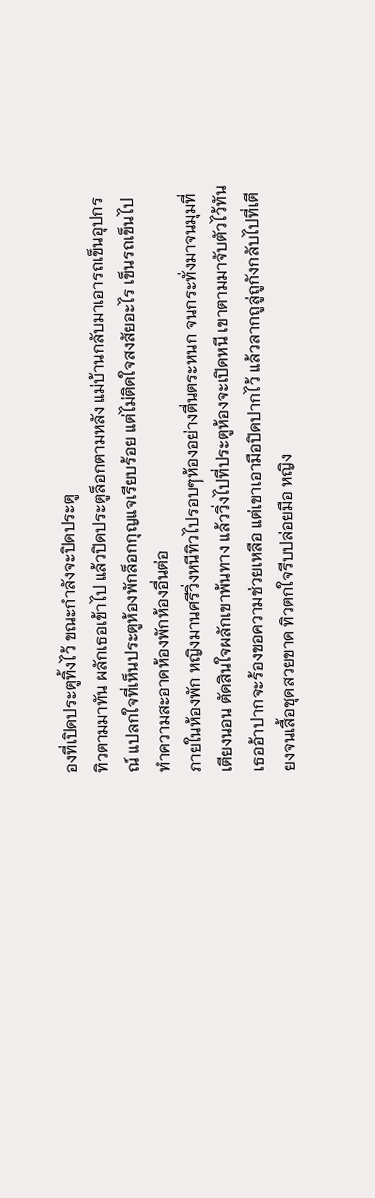องที่เปิดประตูทิ้งไว้ ขณะกำลังจะปิดประตู
ทิวตามมาทัน ผลักเธอเข้าไป แล้วปิดประตูล็อกตามหลัง แม่บ้านกลับมาเอารถเข็นอุปกรณ์ แปลกใจที่เห็นประตูห้องพักล็อกกุญแจเรียบร้อย แต่ไม่ติดใจสงสัยอะไร เข็นรถเข็นไปทำความสะอาดห้องพักห้องอื่นต่อ
ภายในห้องพัก หญิงมานศรีวิ่งหนีทิวไปรอบๆห้องอย่างตื่นตระหนก จนกระทั่งมาจนมุมที่เตียงนอน ตัดสินใจผลักเขาพ้นทาง แล้ววิ่งไปที่ประตูห้องจะเปิดหนี เขาตามมาจับตัวไว้ทัน เธออ้าปากจะร้องขอความช่วยเหลือ แต่เขาเอามือปิดปากไว้ แล้วลากถูลู่ถูกังกลับไปที่เตียงจนเสื้อชุดสวยขาด ทิวตกใจรีบปล่อยมือ หญิง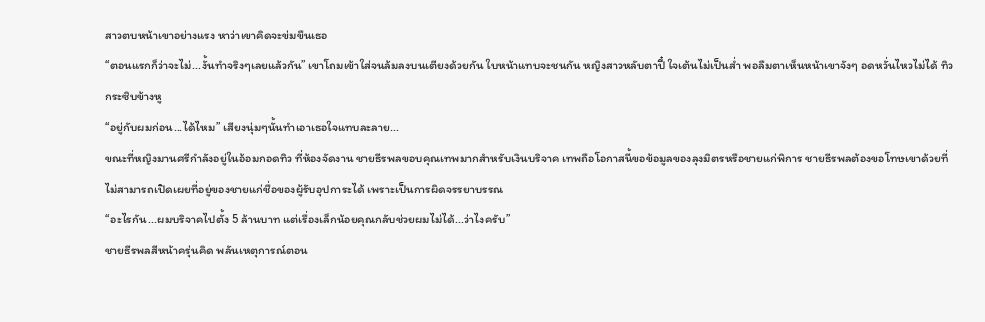สาวตบหน้าเขาอย่างแรง หาว่าเขาคิดจะข่มขืนเธอ
“ตอนแรกก็ว่าจะไม่...งั้นทำจริงๆเลยแล้วกัน” เขาโถมเข้าใส่จนล้มลงบนเตียงด้วยกัน ใบหน้าแทบจะชนกัน หญิงสาวหลับตาปี๋ ใจเต้นไม่เป็นส่ำ พอลืมตาเห็นหน้าเขาจังๆ อดหวั่นไหวไม่ได้ ทิวกระซิบข้างหู
“อยู่กับผมก่อน...ได้ไหม” เสียงนุ่มๆนั้นทำเอาเธอใจแทบละลาย...
ขณะที่หญิงมานศรีกำลังอยู่ในอ้อมกอดทิว ที่ห้องจัดงาน ชายธีรพลขอบคุณเทพมากสำหรับเงินบริจาค เทพถือโอกาสนี้ขอข้อมูลของลุงมิตรหรือชายแก่พิการ ชายธีรพลต้องขอโทษเขาด้วยที่ไม่สามารถเปิดเผยที่อยู่ของชายแก่ชื่อของผู้รับอุปการะได้ เพราะเป็นการผิดจรรยาบรรณ
“อะไรกัน...ผมบริจาคไปตั้ง 5 ล้านบาท แต่เรื่องเล็กน้อยคุณกลับช่วยผมไม่ได้...ว่าไงครับ”
ชายธีรพลสีหน้าครุ่นคิด พลันเหตุการณ์ตอน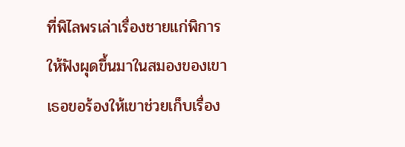ที่พิไลพรเล่าเรื่องชายแก่พิการให้ฟังผุดขึ้นมาในสมองของเขา เธอขอร้องให้เขาช่วยเก็บเรื่อง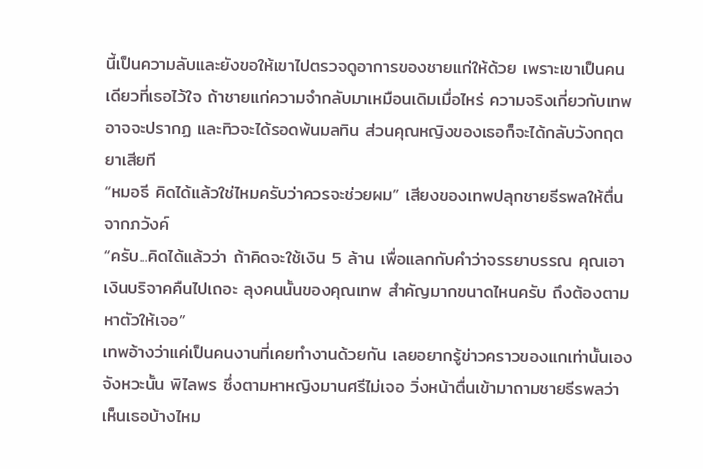นี้เป็นความลับและยังขอให้เขาไปตรวจดูอาการของชายแก่ให้ด้วย เพราะเขาเป็นคนเดียวที่เธอไว้ใจ ถ้าชายแก่ความจำกลับมาเหมือนเดิมเมื่อไหร่ ความจริงเกี่ยวกับเทพอาจจะปรากฏ และทิวจะได้รอดพ้นมลทิน ส่วนคุณหญิงของเธอก็จะได้กลับวังกฤตยาเสียที
“หมอธี คิดได้แล้วใช่ไหมครับว่าควรจะช่วยผม” เสียงของเทพปลุกชายธีรพลให้ตื่นจากภวังค์
“ครับ...คิดได้แล้วว่า ถ้าคิดจะใช้เงิน 5 ล้าน เพื่อแลกกับคำว่าจรรยาบรรณ คุณเอาเงินบริจาคคืนไปเถอะ ลุงคนนั้นของคุณเทพ สำคัญมากขนาดไหนครับ ถึงต้องตามหาตัวให้เจอ”
เทพอ้างว่าแค่เป็นคนงานที่เคยทำงานด้วยกัน เลยอยากรู้ข่าวคราวของแกเท่านั้นเอง จังหวะนั้น พิไลพร ซึ่งตามหาหญิงมานศรีไม่เจอ วิ่งหน้าตื่นเข้ามาถามชายธีรพลว่า เห็นเธอบ้างไหม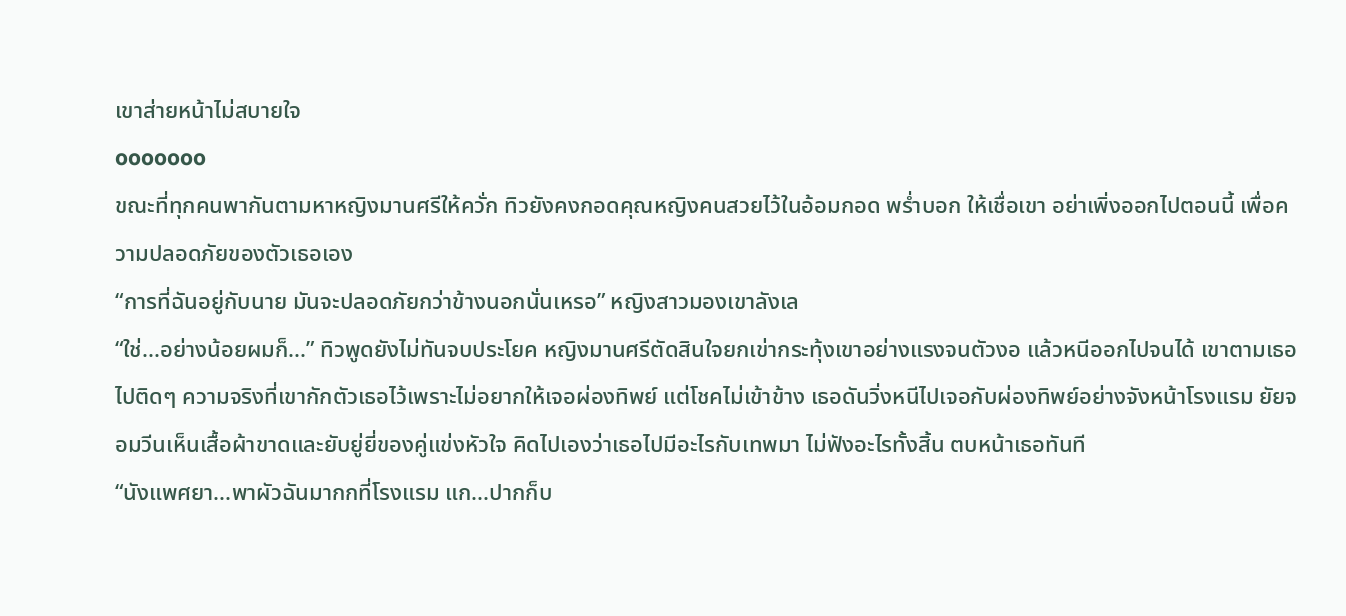เขาส่ายหน้าไม่สบายใจ
ooooooo
ขณะที่ทุกคนพากันตามหาหญิงมานศรีให้ควั่ก ทิวยังคงกอดคุณหญิงคนสวยไว้ในอ้อมกอด พร่ำบอก ให้เชื่อเขา อย่าเพิ่งออกไปตอนนี้ เพื่อความปลอดภัยของตัวเธอเอง
“การที่ฉันอยู่กับนาย มันจะปลอดภัยกว่าข้างนอกนั่นเหรอ” หญิงสาวมองเขาลังเล
“ใช่...อย่างน้อยผมก็...” ทิวพูดยังไม่ทันจบประโยค หญิงมานศรีตัดสินใจยกเข่ากระทุ้งเขาอย่างแรงจนตัวงอ แล้วหนีออกไปจนได้ เขาตามเธอไปติดๆ ความจริงที่เขากักตัวเธอไว้เพราะไม่อยากให้เจอผ่องทิพย์ แต่โชคไม่เข้าข้าง เธอดันวิ่งหนีไปเจอกับผ่องทิพย์อย่างจังหน้าโรงแรม ยัยจอมวีนเห็นเสื้อผ้าขาดและยับยู่ยี่ของคู่แข่งหัวใจ คิดไปเองว่าเธอไปมีอะไรกับเทพมา ไม่ฟังอะไรทั้งสิ้น ตบหน้าเธอทันที
“นังแพศยา...พาผัวฉันมากกที่โรงแรม แก...ปากก็บ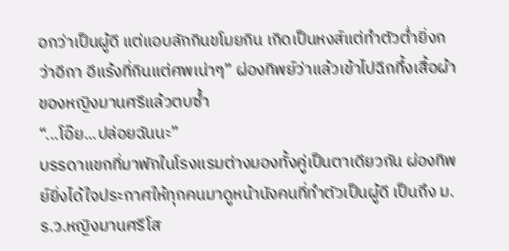อกว่าเป็นผู้ดี แต่แอบลักกินขโมยกิน เกิดเป็นหงส์แต่ทำตัวต่ำยิ่งกว่าอีกา อีแร้งที่กินแต่ศพเน่าๆ” ผ่องทิพย์ว่าแล้วเข้าไปฉีกทึ้งเสื้อผ้าของหญิงมานศรีแล้วตบซ้ำ
“...โอ๊ย...ปล่อยฉันนะ”
บรรดาแขกที่มาพักในโรงแรมต่างมองทั้งคู่เป็นตาเดียวกัน ผ่องทิพย์ยิ่งได้ใจประกาศให้ทุกคนมาดูหน้านังคนที่ทำตัวเป็นผู้ดี เป็นถึง ม.ร.ว.หญิงมานศรีโส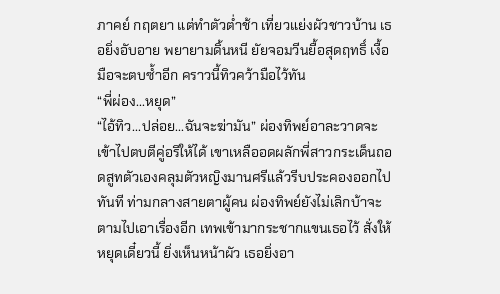ภาคย์ กฤตยา แต่ทำตัวต่ำช้า เที่ยวแย่งผัวชาวบ้าน เธอยิ่งอับอาย พยายามดิ้นหนี ยัยจอมวีนยื้อสุดฤทธิ์ เงื้อมือจะตบซ้ำอีก คราวนี้ทิวคว้ามือไว้ทัน
“พี่ผ่อง...หยุด”
“ไอ้ทิว...ปล่อย...ฉันจะฆ่ามัน” ผ่องทิพย์อาละวาดจะเข้าไปตบตีคู่อริให้ได้ เขาเหลืออดผลักพี่สาวกระเด็นถอดสูทตัวเองคลุมตัวหญิงมานศรีแล้วรีบประคองออกไปทันที ท่ามกลางสายตาผู้คน ผ่องทิพย์ยังไม่เลิกบ้าจะตามไปเอาเรื่องอีก เทพเข้ามากระชากแขนเธอไว้ สั่งให้หยุดเดี๋ยวนี้ ยิ่งเห็นหน้าผัว เธอยิ่งอา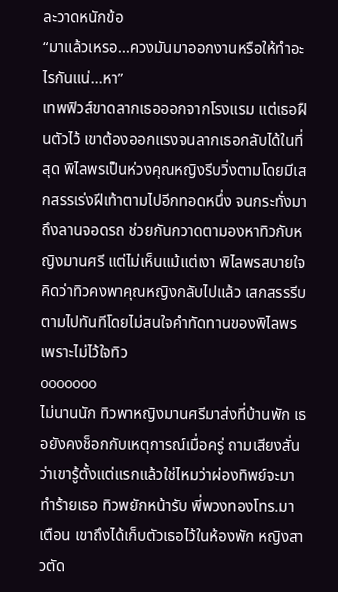ละวาดหนักข้อ
“มาแล้วเหรอ...ควงมันมาออกงานหรือให้ทำอะไรกันแน่...หา”
เทพฟิวส์ขาดลากเธอออกจากโรงแรม แต่เธอฝืนตัวไว้ เขาต้องออกแรงจนลากเธอกลับได้ในที่สุด พิไลพรเป็นห่วงคุณหญิงรีบวิ่งตามโดยมีเสกสรรเร่งฝีเท้าตามไปอีกทอดหนึ่ง จนกระทั่งมาถึงลานจอดรถ ช่วยกันกวาดตามองหาทิวกับหญิงมานศรี แต่ไม่เห็นแม้แต่เงา พิไลพรสบายใจ คิดว่าทิวคงพาคุณหญิงกลับไปแล้ว เสกสรรรีบตามไปทันทีโดยไม่สนใจคำทัดทานของพิไลพร เพราะไม่ไว้ใจทิว
ooooooo
ไม่นานนัก ทิวพาหญิงมานศรีมาส่งที่บ้านพัก เธอยังคงช็อกกับเหตุการณ์เมื่อครู่ ถามเสียงสั่นว่าเขารู้ตั้งแต่แรกแล้วใช่ไหมว่าผ่องทิพย์จะมาทำร้ายเธอ ทิวพยักหน้ารับ พี่พวงทองโทร.มาเตือน เขาถึงได้เก็บตัวเธอไว้ในห้องพัก หญิงสาวตัด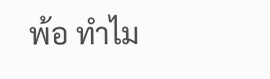พ้อ ทำไม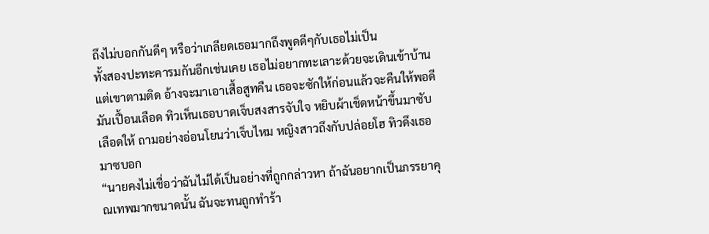ถึงไม่บอกกันดีๆ หรือว่าเกลียดเธอมากถึงพูดดีๆกับเธอไม่เป็น
ทั้งสองปะทะคารมกันอีกเช่นเคย เธอไม่อยากทะเลาะด้วยจะเดินเข้าบ้าน แต่เขาตามติด อ้างจะมาเอาเสื้อสูทคืน เธอจะซักให้ก่อนแล้วจะคืนให้พอดีมันเปื้อนเลือด ทิวเห็นเธอบาดเจ็บสงสารจับใจ หยิบผ้าเช็ดหน้าขึ้นมาซับเลือดให้ ถามอย่างอ่อนโยนว่าเจ็บไหม หญิงสาวถึงกับปล่อยโฮ ทิวดึงเธอมาซบอก
“นายคงไม่เชื่อว่าฉันไม่ได้เป็นอย่างที่ถูกกล่าวหา ถ้าฉันอยากเป็นภรรยาคุณเทพมากขนาดนั้น ฉันจะทนถูกทำร้า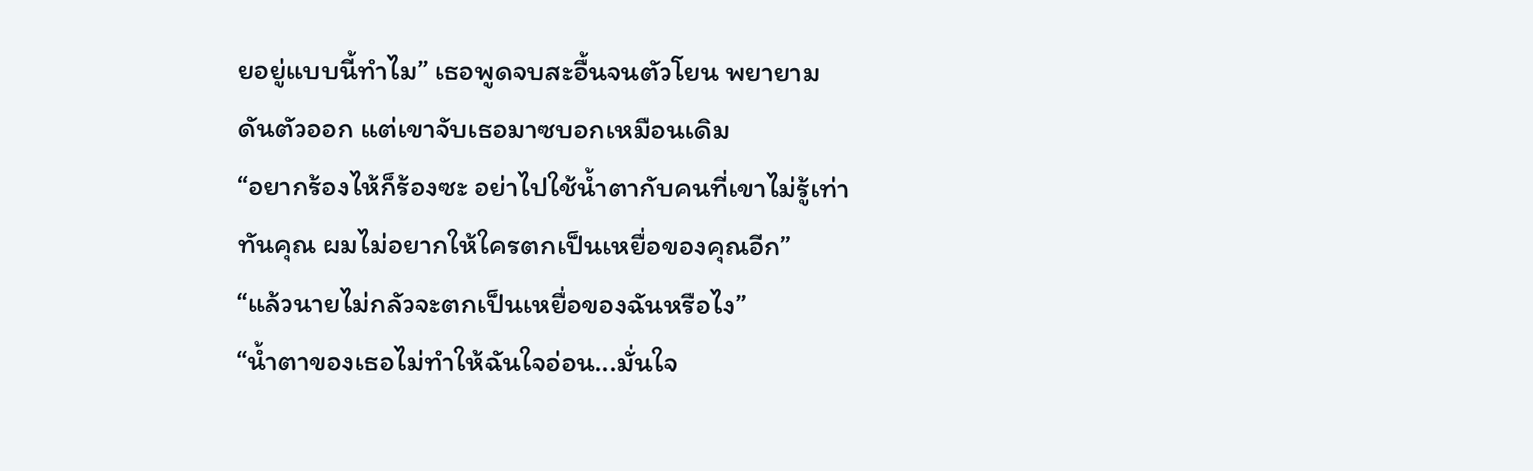ยอยู่แบบนี้ทำไม” เธอพูดจบสะอื้นจนตัวโยน พยายามดันตัวออก แต่เขาจับเธอมาซบอกเหมือนเดิม
“อยากร้องไห้ก็ร้องซะ อย่าไปใช้น้ำตากับคนที่เขาไม่รู้เท่าทันคุณ ผมไม่อยากให้ใครตกเป็นเหยื่อของคุณอีก”
“แล้วนายไม่กลัวจะตกเป็นเหยื่อของฉันหรือไง”
“น้ำตาของเธอไม่ทำให้ฉันใจอ่อน...มั่นใจ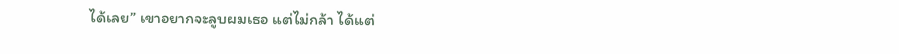ได้เลย” เขาอยากจะลูบผมเธอ แต่ไม่กล้า ได้แต่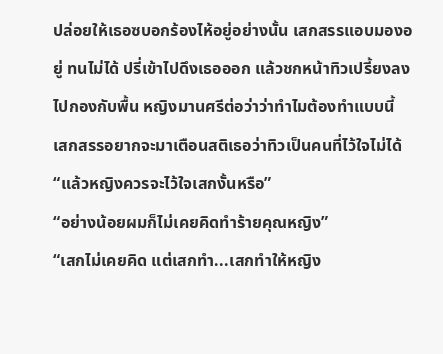ปล่อยให้เธอซบอกร้องไห้อยู่อย่างนั้น เสกสรรแอบมองอยู่ ทนไม่ได้ ปรี่เข้าไปดึงเธอออก แล้วชกหน้าทิวเปรี้ยงลงไปกองกับพื้น หญิงมานศรีต่อว่าว่าทำไมต้องทำแบบนี้ เสกสรรอยากจะมาเตือนสติเธอว่าทิวเป็นคนที่ไว้ใจไม่ได้
“แล้วหญิงควรจะไว้ใจเสกงั้นหรือ”
“อย่างน้อยผมก็ไม่เคยคิดทำร้ายคุณหญิง”
“เสกไม่เคยคิด แต่เสกทำ...เสกทำให้หญิง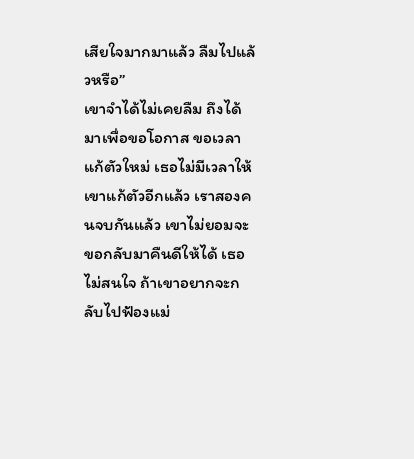เสียใจมากมาแล้ว ลืมไปแล้วหรือ”
เขาจำได้ไม่เคยลืม ถึงได้มาเพื่อขอโอกาส ขอเวลาแก้ตัวใหม่ เธอไม่มีเวลาให้เขาแก้ตัวอีกแล้ว เราสองคนจบกันแล้ว เขาไม่ยอมจะขอกลับมาคืนดีให้ได้ เธอไม่สนใจ ถ้าเขาอยากจะกลับไปฟ้องแม่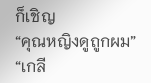ก็เชิญ
“คุณหญิงดูถูกผม”
“เกลี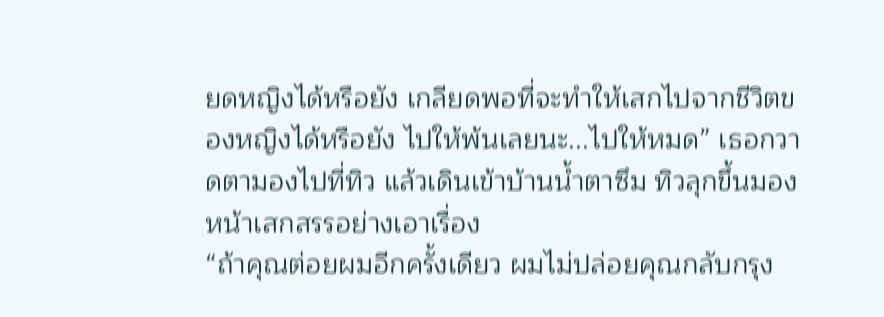ยดหญิงได้หรือยัง เกลียดพอที่จะทำให้เสกไปจากชีวิตของหญิงได้หรือยัง ไปให้พ้นเลยนะ...ไปให้หมด” เธอกวาดตามองไปที่ทิว แล้วเดินเข้าบ้านน้ำตาซึม ทิวลุกขึ้นมองหน้าเสกสรรอย่างเอาเรื่อง
“ถ้าคุณต่อยผมอีกครั้งเดียว ผมไม่ปล่อยคุณกลับกรุง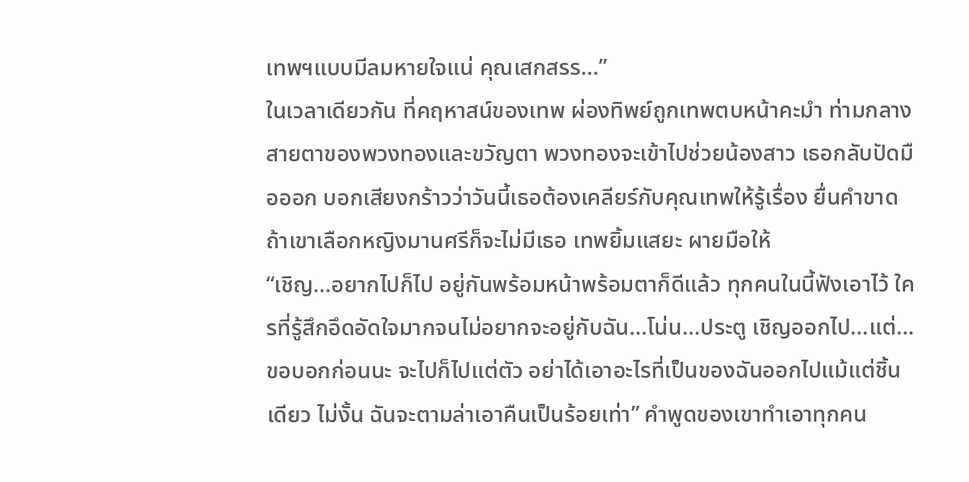เทพฯแบบมีลมหายใจแน่ คุณเสกสรร...”
ในเวลาเดียวกัน ที่คฤหาสน์ของเทพ ผ่องทิพย์ถูกเทพตบหน้าคะมำ ท่ามกลางสายตาของพวงทองและขวัญตา พวงทองจะเข้าไปช่วยน้องสาว เธอกลับปัดมือออก บอกเสียงกร้าวว่าวันนี้เธอต้องเคลียร์กับคุณเทพให้รู้เรื่อง ยื่นคำขาด ถ้าเขาเลือกหญิงมานศรีก็จะไม่มีเธอ เทพยิ้มแสยะ ผายมือให้
“เชิญ...อยากไปก็ไป อยู่กันพร้อมหน้าพร้อมตาก็ดีแล้ว ทุกคนในนี้ฟังเอาไว้ ใครที่รู้สึกอึดอัดใจมากจนไม่อยากจะอยู่กับฉัน...โน่น...ประตู เชิญออกไป...แต่... ขอบอกก่อนนะ จะไปก็ไปแต่ตัว อย่าได้เอาอะไรที่เป็นของฉันออกไปแม้แต่ชิ้นเดียว ไม่งั้น ฉันจะตามล่าเอาคืนเป็นร้อยเท่า” คำพูดของเขาทำเอาทุกคน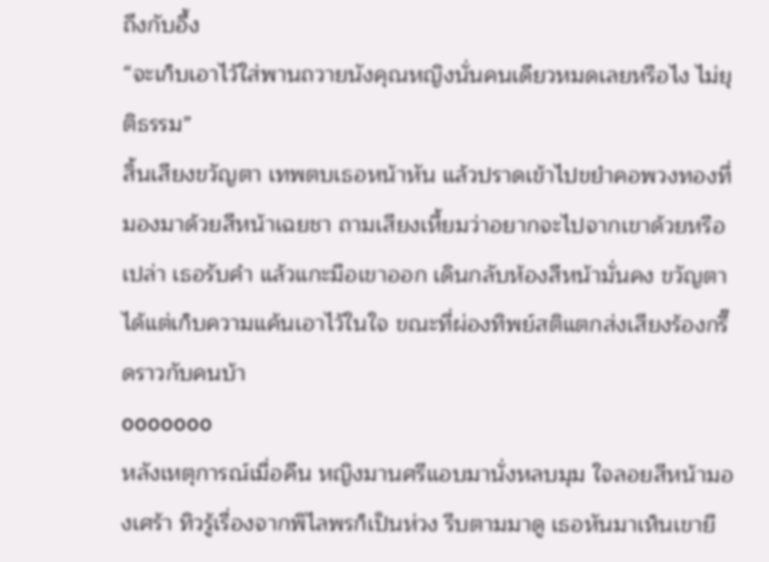ถึงกับอึ้ง
“จะเก็บเอาไว้ใส่พานถวายนังคุณหญิงนั่นคนเดียวหมดเลยหรือไง ไม่ยุติธรรม”
สิ้นเสียงขวัญตา เทพตบเธอหน้าหัน แล้วปราดเข้าไปขยำคอพวงทองที่มองมาด้วยสีหน้าเฉยชา ถามเสียงเหี้ยมว่าอยากจะไปจากเขาด้วยหรือเปล่า เธอรับคำ แล้วแกะมือเขาออก เดินกลับห้องสีหน้ามั่นคง ขวัญตาได้แต่เก็บความแค้นเอาไว้ในใจ ขณะที่ผ่องทิพย์สติแตกส่งเสียงร้องกรี๊ดราวกับคนบ้า
ooooooo
หลังเหตุการณ์เมื่อคืน หญิงมานศรีแอบมานั่งหลบมุม ใจลอยสีหน้ามองเศร้า ทิวรู้เรื่องจากพิไลพรก็เป็นห่วง รีบตามมาดู เธอหันมาเห็นเขายื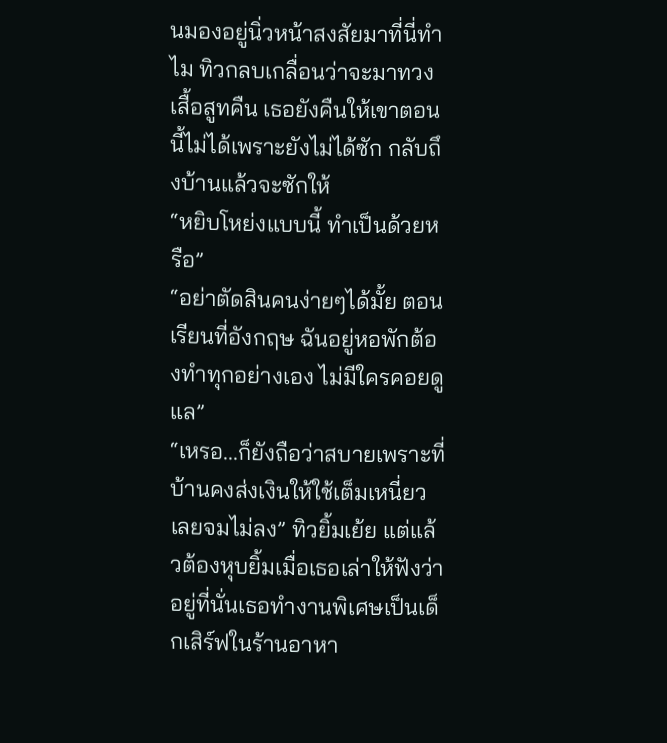นมองอยู่นิ่วหน้าสงสัยมาที่นี่ทำไม ทิวกลบเกลื่อนว่าจะมาทวงเสื้อสูทคืน เธอยังคืนให้เขาตอนนี้ไม่ได้เพราะยังไม่ได้ซัก กลับถึงบ้านแล้วจะซักให้
“หยิบโหย่งแบบนี้ ทำเป็นด้วยหรือ”
“อย่าตัดสินคนง่ายๆได้มั้ย ตอนเรียนที่อังกฤษ ฉันอยู่หอพักต้องทำทุกอย่างเอง ไม่มีใครคอยดูแล”
“เหรอ...ก็ยังถือว่าสบายเพราะที่บ้านคงส่งเงินให้ใช้เต็มเหนี่ยว เลยจมไม่ลง” ทิวยิ้มเย้ย แต่แล้วต้องหุบยิ้มเมื่อเธอเล่าให้ฟังว่า อยู่ที่นั่นเธอทำงานพิเศษเป็นเด็กเสิร์ฟในร้านอาหา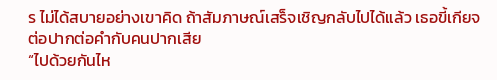ร ไม่ได้สบายอย่างเขาคิด ถ้าสัมภาษณ์เสร็จเชิญกลับไปได้แล้ว เธอขี้เกียจต่อปากต่อคำกับคนปากเสีย
“ไปด้วยกันไห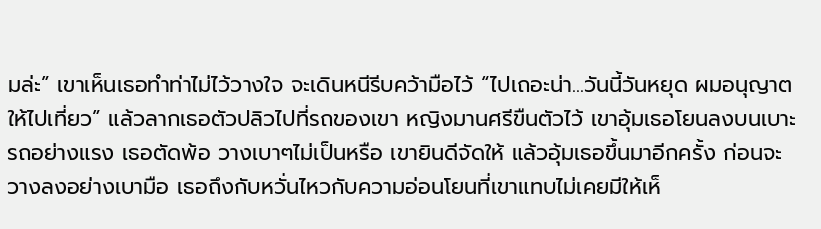มล่ะ” เขาเห็นเธอทำท่าไม่ไว้วางใจ จะเดินหนีรีบคว้ามือไว้ “ไปเถอะน่า...วันนี้วันหยุด ผมอนุญาตให้ไปเที่ยว” แล้วลากเธอตัวปลิวไปที่รถของเขา หญิงมานศรีขืนตัวไว้ เขาอุ้มเธอโยนลงบนเบาะรถอย่างแรง เธอตัดพ้อ วางเบาๆไม่เป็นหรือ เขายินดีจัดให้ แล้วอุ้มเธอขึ้นมาอีกครั้ง ก่อนจะวางลงอย่างเบามือ เธอถึงกับหวั่นไหวกับความอ่อนโยนที่เขาแทบไม่เคยมีให้เห็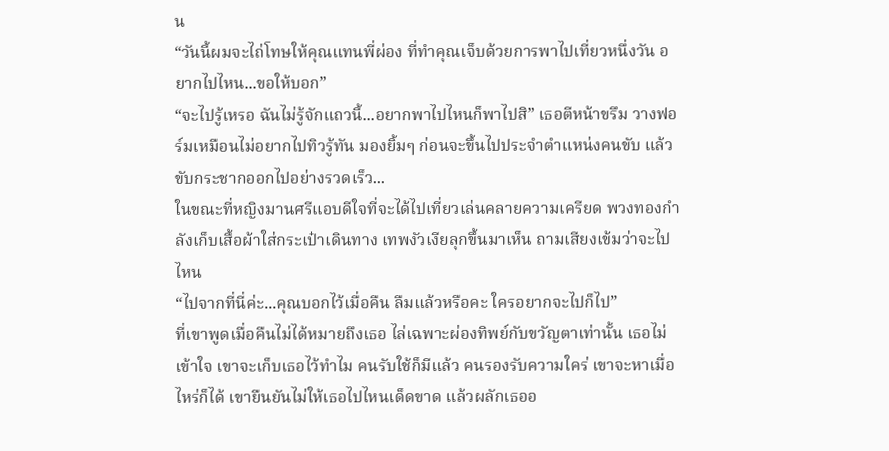น
“วันนี้ผมจะไถ่โทษให้คุณแทนพี่ผ่อง ที่ทำคุณเจ็บด้วยการพาไปเที่ยวหนึ่งวัน อยากไปไหน...ขอให้บอก”
“จะไปรู้เหรอ ฉันไม่รู้จักแถวนี้...อยากพาไปไหนก็พาไปสิ” เธอตีหน้าขรึม วางฟอร์มเหมือนไม่อยากไปทิวรู้ทัน มองยิ้มๆ ก่อนจะขึ้นไปประจำตำแหน่งคนขับ แล้วขับกระชากออกไปอย่างรวดเร็ว...
ในขณะที่หญิงมานศรีแอบดีใจที่จะได้ไปเที่ยวเล่นคลายความเครียด พวงทองกำลังเก็บเสื้อผ้าใส่กระเป๋าเดินทาง เทพงัวเงียลุกขึ้นมาเห็น ถามเสียงเข้มว่าจะไปไหน
“ไปจากที่นี่ค่ะ...คุณบอกไว้เมื่อคืน ลืมแล้วหรือคะ ใครอยากจะไปก็ไป”
ที่เขาพูดเมื่อคืนไม่ได้หมายถึงเธอ ไล่เฉพาะผ่องทิพย์กับขวัญตาเท่านั้น เธอไม่เข้าใจ เขาจะเก็บเธอไว้ทำไม คนรับใช้ก็มีแล้ว คนรองรับความใคร่ เขาจะหาเมื่อไหร่ก็ได้ เขายืนยันไม่ให้เธอไปไหนเด็ดขาด แล้วผลักเธออ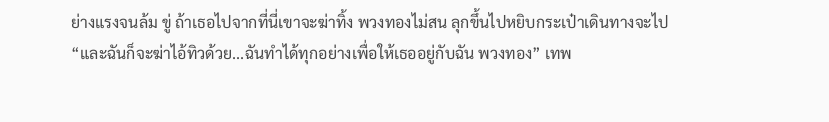ย่างแรงจนล้ม ขู่ ถ้าเธอไปจากที่นี่เขาจะฆ่าทิ้ง พวงทองไม่สน ลุกขึ้นไปหยิบกระเป๋าเดินทางจะไป
“และฉันก็จะฆ่าไอ้ทิวด้วย...ฉันทำได้ทุกอย่างเพื่อให้เธออยู่กับฉัน พวงทอง” เทพ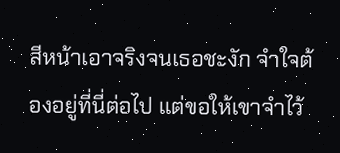สีหน้าเอาจริงจนเธอชะงัก จำใจต้องอยู่ที่นี่ต่อไป แต่ขอให้เขาจำไว้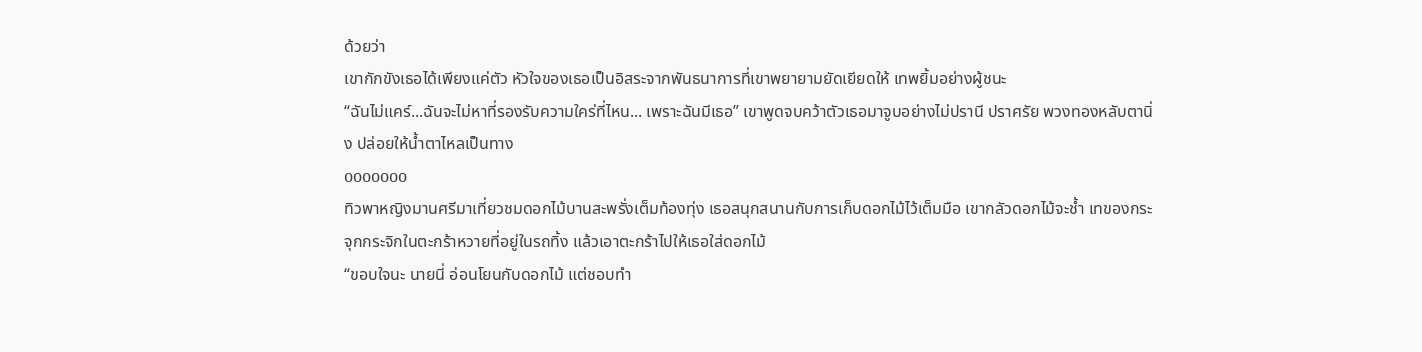ด้วยว่า
เขากักขังเธอได้เพียงแค่ตัว หัวใจของเธอเป็นอิสระจากพันธนาการที่เขาพยายามยัดเยียดให้ เทพยิ้มอย่างผู้ชนะ
“ฉันไม่แคร์...ฉันจะไม่หาที่รองรับความใคร่ที่ไหน... เพราะฉันมีเธอ” เขาพูดจบคว้าตัวเธอมาจูบอย่างไม่ปรานี ปราศรัย พวงทองหลับตานิ่ง ปล่อยให้น้ำตาไหลเป็นทาง
ooooooo
ทิวพาหญิงมานศรีมาเที่ยวชมดอกไม้บานสะพรั่งเต็มท้องทุ่ง เธอสนุกสนานกับการเก็บดอกไม้ไว้เต็มมือ เขากลัวดอกไม้จะช้ำ เทของกระจุกกระจิกในตะกร้าหวายที่อยู่ในรถทิ้ง แล้วเอาตะกร้าไปให้เธอใส่ดอกไม้
“ขอบใจนะ นายนี่ อ่อนโยนกับดอกไม้ แต่ชอบทำ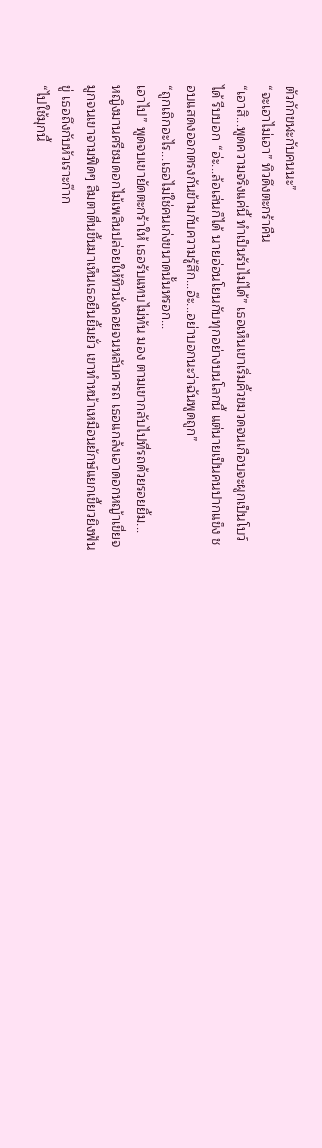ตัวกักขฬะกับคนนะ”
“จะเอาไม่เอา” ทิวดึงตะกร้าคืน
“เอาสิ...พูดความจริงแค่นี้ ทำเป็นรับไม่ได้” เธอเห็นเขาเริ่มคิ้วขมวดจนเกือบจะผูกเป็นโบว์ได้ รีบบอก “อ่ะ...ล้อเล่นก็ได้ นายอ่อนโยนกับทุกอย่างบนโลกนี้ แต่นายเป็นคนปากแข็ง ชอบแสดงออกตรงกันข้ามกับความรู้สึก...อ๊ะ...อย่าบอกนะว่าฉันพูดถูก”
“ถูกเถิกอะไร...เธอไม่ใช่คนเก่งขนาดนั้นหรอก...
เอาไป” พูดจบเขายัดตะกร้าให้ เธอรับแทบไม่ทัน มอง ตามเขากลับไปที่รถด้วยรอยยิ้ม...
หญิงมานศรีชมดอกไม้เพลินปล่อยให้ทิวนั่งคอยจนหลับคารถ เธอแกล้งเอาดอกหญ้าเขี่ยจมูกจนเขาจามฟิดๆ ลืมตาตื่นขึ้นมาเห็นเธอยืนยิ้มยั่ว เขาทำหน้าเหมือนยักษ์แยกเขี้ยวยิงฟันขู่ เธอถึงกับหัวเราะก๊าก
“ไปใช้มุกนี้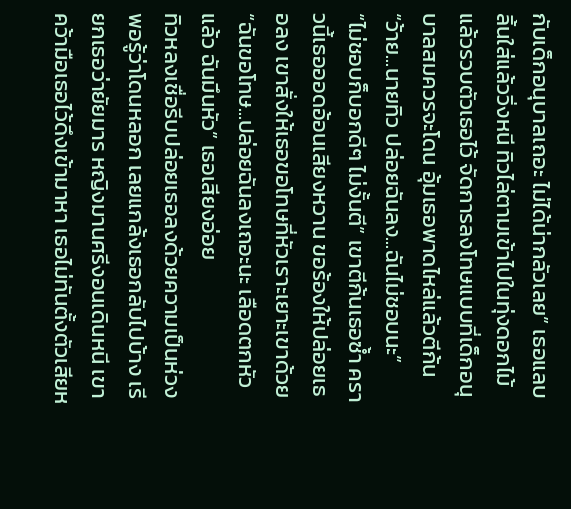กับเด็กอนุบาลเถอะ ไม่ได้น่ากลัวเลย” เธอแลบลิ้นใส่แล้ววิ่งหนี ทิวไล่ตามเข้าไปในทุ่งดอกไม้แล้วรวบตัวเธอไว้ จัดการลงโทษแบบที่เด็กอนุบาลสมควรจะโดน อุ้มเธอพาดไหล่แล้วตีก้น
“ว้าย...นายทิว ปล่อยฉันลง...ฉันไม่ชอบนะ”
“ไม่ชอบก็บอกดีๆ ไม่งั้นตี” เขาตีก้นเธอซ้ำ คราวนี้เธอออดอ้อนเสียงหวาน ขอร้องให้ปล่อยเธอลง เขาสั่งให้เธอขอโทษที่หัวเราะเยาะเขาด้วย
“ฉันขอโทษ...ปล่อยฉันลงเถอะนะ เลือดตกหัวแล้ว ฉันมึนหัว” เธอเสียงอ่อย
ทิวหลงเชื่อรีบปล่อยเธอลงด้วยความเป็นห่วง พอรู้ว่าโดนหลอก เลยแกล้งเธอกลับไปบ้าง เรียกเธอว่ายัยมาร หญิงมานศรีงอนเดินหนี เขาคว้ามือเธอไว้ดึงเข้ามาหา เธอไม่ทันตั้งตัวเสียห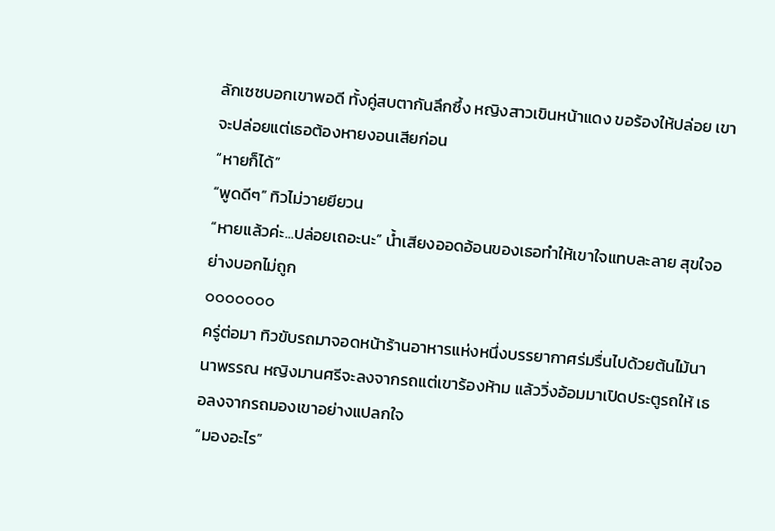ลักเซซบอกเขาพอดี ทั้งคู่สบตากันลึกซึ้ง หญิงสาวเขินหน้าแดง ขอร้องให้ปล่อย เขาจะปล่อยแต่เธอต้องหายงอนเสียก่อน
“หายก็ได้”
“พูดดีๆ” ทิวไม่วายยียวน
“หายแล้วค่ะ...ปล่อยเถอะนะ” น้ำเสียงออดอ้อนของเธอทำให้เขาใจแทบละลาย สุขใจอย่างบอกไม่ถูก
ooooooo
ครู่ต่อมา ทิวขับรถมาจอดหน้าร้านอาหารแห่งหนึ่งบรรยากาศร่มรื่นไปด้วยต้นไม้นานาพรรณ หญิงมานศรีจะลงจากรถแต่เขาร้องห้าม แล้ววิ่งอ้อมมาเปิดประตูรถให้ เธอลงจากรถมองเขาอย่างแปลกใจ
“มองอะไร”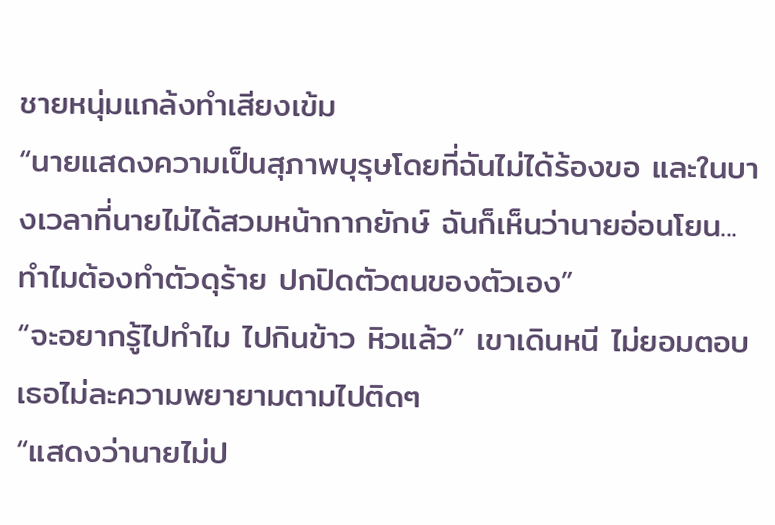ชายหนุ่มแกล้งทำเสียงเข้ม
“นายแสดงความเป็นสุภาพบุรุษโดยที่ฉันไม่ได้ร้องขอ และในบางเวลาที่นายไม่ได้สวมหน้ากากยักษ์ ฉันก็เห็นว่านายอ่อนโยน...ทำไมต้องทำตัวดุร้าย ปกปิดตัวตนของตัวเอง”
“จะอยากรู้ไปทำไม ไปกินข้าว หิวแล้ว” เขาเดินหนี ไม่ยอมตอบ เธอไม่ละความพยายามตามไปติดๆ
“แสดงว่านายไม่ป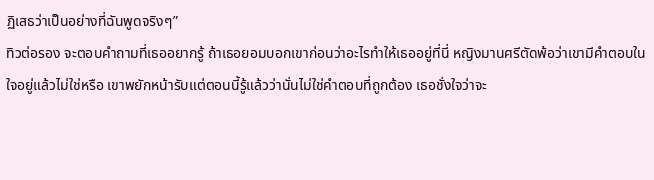ฏิเสธว่าเป็นอย่างที่ฉันพูดจริงๆ”
ทิวต่อรอง จะตอบคำถามที่เธออยากรู้ ถ้าเธอยอมบอกเขาก่อนว่าอะไรทำให้เธออยู่ที่นี่ หญิงมานศรีตัดพ้อว่าเขามีคำตอบในใจอยู่แล้วไม่ใช่หรือ เขาพยักหน้ารับแต่ตอนนี้รู้แล้วว่านั่นไม่ใช่คำตอบที่ถูกต้อง เธอชั่งใจว่าจะ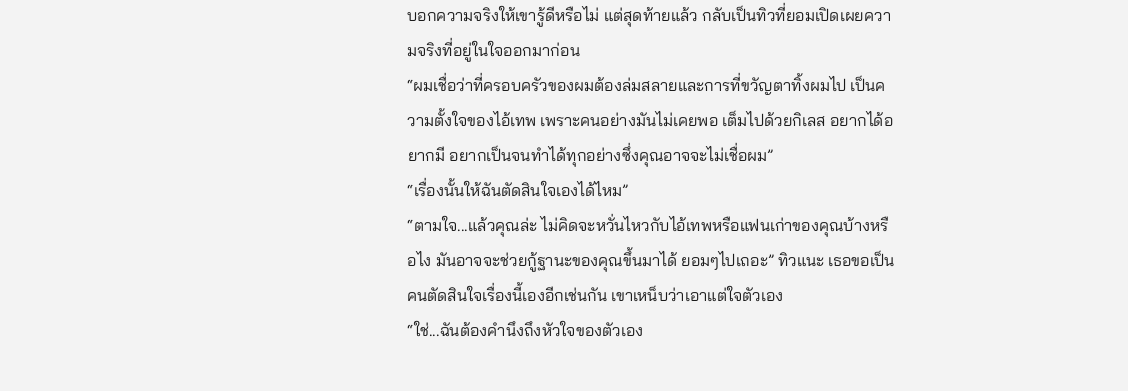บอกความจริงให้เขารู้ดีหรือไม่ แต่สุดท้ายแล้ว กลับเป็นทิวที่ยอมเปิดเผยความจริงที่อยู่ในใจออกมาก่อน
“ผมเชื่อว่าที่ครอบครัวของผมต้องล่มสลายและการที่ขวัญตาทิ้งผมไป เป็นความตั้งใจของไอ้เทพ เพราะคนอย่างมันไม่เคยพอ เต็มไปด้วยกิเลส อยากได้อยากมี อยากเป็นจนทำได้ทุกอย่างซึ่งคุณอาจจะไม่เชื่อผม”
“เรื่องนั้นให้ฉันตัดสินใจเองได้ไหม”
“ตามใจ...แล้วคุณล่ะ ไม่คิดจะหวั่นไหวกับไอ้เทพหรือแฟนเก่าของคุณบ้างหรือไง มันอาจจะช่วยกู้ฐานะของคุณขึ้นมาได้ ยอมๆไปเถอะ” ทิวแนะ เธอขอเป็นคนตัดสินใจเรื่องนี้เองอีกเช่นกัน เขาเหน็บว่าเอาแต่ใจตัวเอง
“ใช่...ฉันต้องคำนึงถึงหัวใจของตัวเอง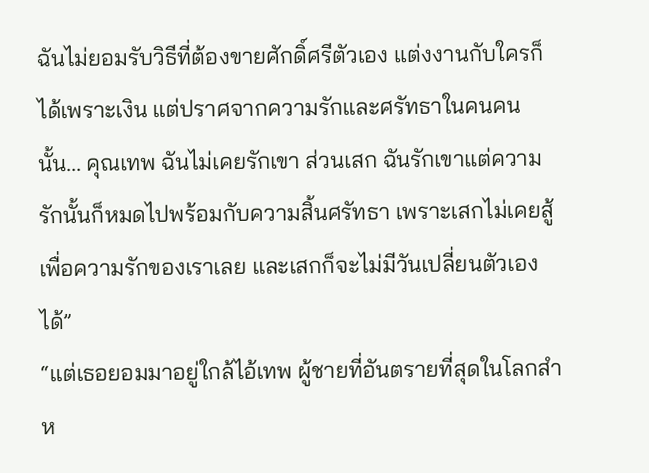ฉันไม่ยอมรับวิธีที่ต้องขายศักดิ์ศรีตัวเอง แต่งงานกับใครก็ได้เพราะเงิน แต่ปราศจากความรักและศรัทธาในคนคนนั้น... คุณเทพ ฉันไม่เคยรักเขา ส่วนเสก ฉันรักเขาแต่ความรักนั้นก็หมดไปพร้อมกับความสิ้นศรัทธา เพราะเสกไม่เคยสู้เพื่อความรักของเราเลย และเสกก็จะไม่มีวันเปลี่ยนตัวเองได้”
“แต่เธอยอมมาอยู่ใกล้ไอ้เทพ ผู้ชายที่อันตรายที่สุดในโลกสำห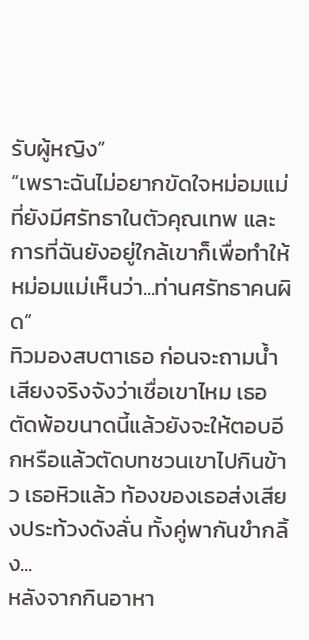รับผู้หญิง”
“เพราะฉันไม่อยากขัดใจหม่อมแม่ที่ยังมีศรัทธาในตัวคุณเทพ และการที่ฉันยังอยู่ใกล้เขาก็เพื่อทำให้หม่อมแม่เห็นว่า...ท่านศรัทธาคนผิด”
ทิวมองสบตาเธอ ก่อนจะถามน้ำเสียงจริงจังว่าเชื่อเขาไหม เธอตัดพ้อขนาดนี้แล้วยังจะให้ตอบอีกหรือแล้วตัดบทชวนเขาไปกินข้าว เธอหิวแล้ว ท้องของเธอส่งเสียงประท้วงดังลั่น ทั้งคู่พากันขำกลิ้ง...
หลังจากกินอาหา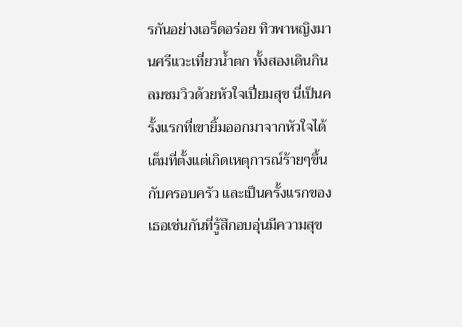รกันอย่างเอร็ดอร่อย ทิวพาหญิงมานศรีแวะเที่ยวน้ำตก ทั้งสองเดินกินลมชมวิวด้วยหัวใจเปี่ยมสุข นี่เป็นครั้งแรกที่เขายิ้มออกมาจากหัวใจได้เต็มที่ตั้งแต่เกิดเหตุการณ์ร้ายๆขึ้นกับครอบครัว และเป็นครั้งแรกของเธอเช่นกันที่รู้สึกอบอุ่นมีความสุข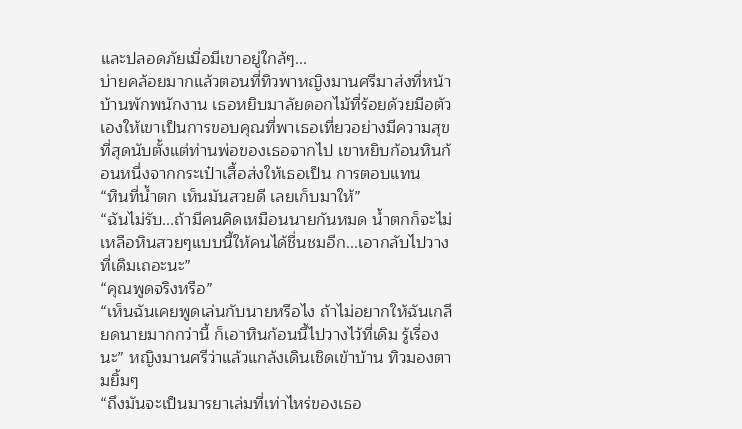และปลอดภัยเมื่อมีเขาอยู่ใกล้ๆ...
บ่ายคล้อยมากแล้วตอนที่ทิวพาหญิงมานศรีมาส่งที่หน้าบ้านพักพนักงาน เธอหยิบมาลัยดอกไม้ที่ร้อยด้วยมือตัวเองให้เขาเป็นการขอบคุณที่พาเธอเที่ยวอย่างมีความสุขที่สุดนับตั้งแต่ท่านพ่อของเธอจากไป เขาหยิบก้อนหินก้อนหนึ่งจากกระเป๋าเสื้อส่งให้เธอเป็น การตอบแทน
“หินที่น้ำตก เห็นมันสวยดี เลยเก็บมาให้”
“ฉันไม่รับ...ถ้ามีคนคิดเหมือนนายกันหมด น้ำตกก็จะไม่เหลือหินสวยๆแบบนี้ให้คนได้ชื่นชมอีก...เอากลับไปวางที่เดิมเถอะนะ”
“คุณพูดจริงหรือ”
“เห็นฉันเคยพูดเล่นกับนายหรือไง ถ้าไม่อยากให้ฉันเกลียดนายมากกว่านี้ ก็เอาหินก้อนนี้ไปวางไว้ที่เดิม รู้เรื่องนะ” หญิงมานศรีว่าแล้วแกล้งเดินเชิดเข้าบ้าน ทิวมองตามยิ้มๆ
“ถึงมันจะเป็นมารยาเล่มที่เท่าไหร่ของเธอ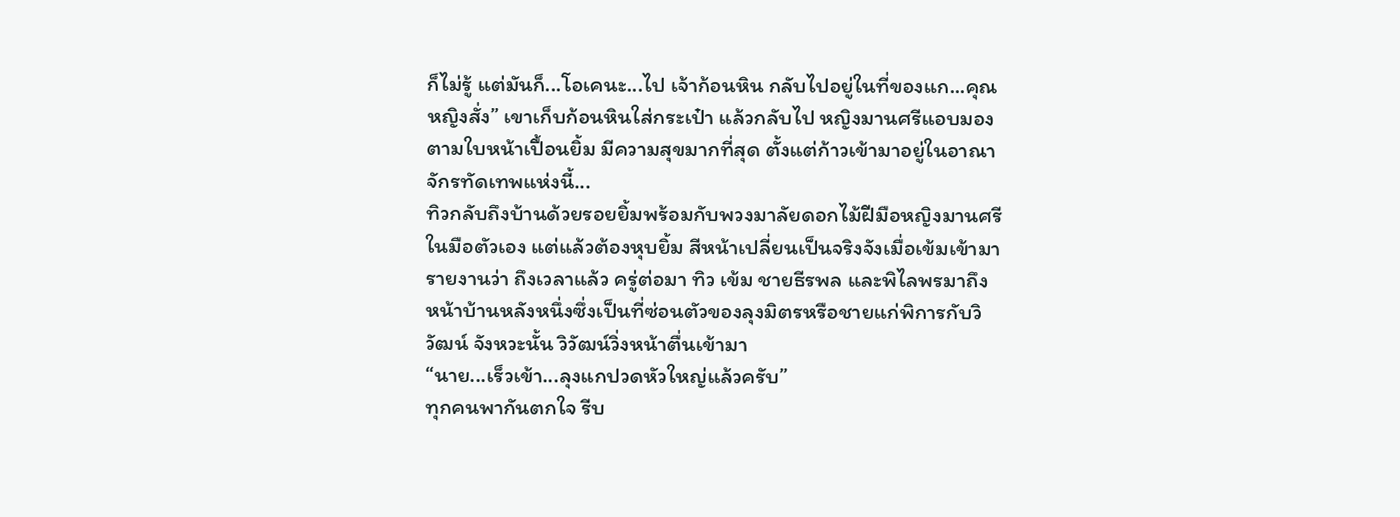ก็ไม่รู้ แต่มันก็...โอเคนะ...ไป เจ้าก้อนหิน กลับไปอยู่ในที่ของแก...คุณหญิงสั่ง” เขาเก็บก้อนหินใส่กระเป๋า แล้วกลับไป หญิงมานศรีแอบมองตามใบหน้าเปื้อนยิ้ม มีความสุขมากที่สุด ตั้งแต่ก้าวเข้ามาอยู่ในอาณาจักรทัดเทพแห่งนี้...
ทิวกลับถึงบ้านด้วยรอยยิ้มพร้อมกับพวงมาลัยดอกไม้ฝีมือหญิงมานศรีในมือตัวเอง แต่แล้วต้องหุบยิ้ม สีหน้าเปลี่ยนเป็นจริงจังเมื่อเข้มเข้ามารายงานว่า ถึงเวลาแล้ว ครู่ต่อมา ทิว เข้ม ชายธีรพล และพิไลพรมาถึงหน้าบ้านหลังหนึ่งซึ่งเป็นที่ซ่อนตัวของลุงมิตรหรือชายแก่พิการกับวิวัฒน์ จังหวะนั้น วิวัฒน์วิ่งหน้าตื่นเข้ามา
“นาย...เร็วเข้า...ลุงแกปวดหัวใหญ่แล้วครับ”
ทุกคนพากันตกใจ รีบ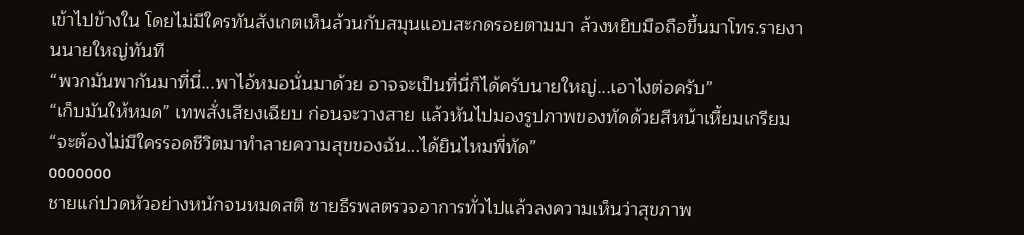เข้าไปข้างใน โดยไม่มีใครทันสังเกตเห็นล้วนกับสมุนแอบสะกดรอยตามมา ล้วงหยิบมือถือขึ้นมาโทร.รายงานนายใหญ่ทันที
“พวกมันพากันมาที่นี่...พาไอ้หมอนั่นมาด้วย อาจจะเป็นที่นี่ก็ได้ครับนายใหญ่...เอาไงต่อครับ”
“เก็บมันให้หมด” เทพสั่งเสียงเฉียบ ก่อนจะวางสาย แล้วหันไปมองรูปภาพของทัดด้วยสีหน้าเหี้ยมเกรียม “จะต้องไม่มีใครรอดชีวิตมาทำลายความสุขของฉัน...ได้ยินไหมพี่ทัด”
ooooooo
ชายแก่ปวดหัวอย่างหนักจนหมดสติ ชายธีรพลตรวจอาการทั่วไปแล้วลงความเห็นว่าสุขภาพ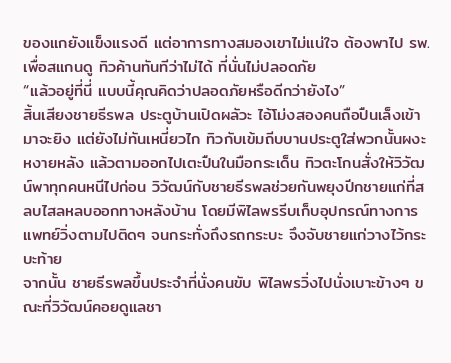ของแกยังแข็งแรงดี แต่อาการทางสมองเขาไม่แน่ใจ ต้องพาไป รพ.เพื่อสแกนดู ทิวค้านทันทีว่าไม่ได้ ที่นั่นไม่ปลอดภัย
“แล้วอยู่ที่นี่ แบบนี้คุณคิดว่าปลอดภัยหรือดีกว่ายังไง”
สิ้นเสียงชายธีรพล ประตูบ้านเปิดผลัวะ ไอ้โม่งสองคนถือปืนเล็งเข้ามาจะยิง แต่ยังไม่ทันเหนี่ยวไก ทิวกับเข้มถีบบานประตูใส่พวกนั้นผงะหงายหลัง แล้วตามออกไปเตะปืนในมือกระเด็น ทิวตะโกนสั่งให้วิวัฒน์พาทุกคนหนีไปก่อน วิวัฒน์กับชายธีรพลช่วยกันพยุงปีกชายแก่ที่สลบไสลหลบออกทางหลังบ้าน โดยมีพิไลพรรีบเก็บอุปกรณ์ทางการแพทย์วิ่งตามไปติดๆ จนกระทั่งถึงรถกระบะ จึงจับชายแก่วางไว้กระบะท้าย
จากนั้น ชายธีรพลขึ้นประจำที่นั่งคนขับ พิไลพรวิ่งไปนั่งเบาะข้างๆ ขณะที่วิวัฒน์คอยดูแลชา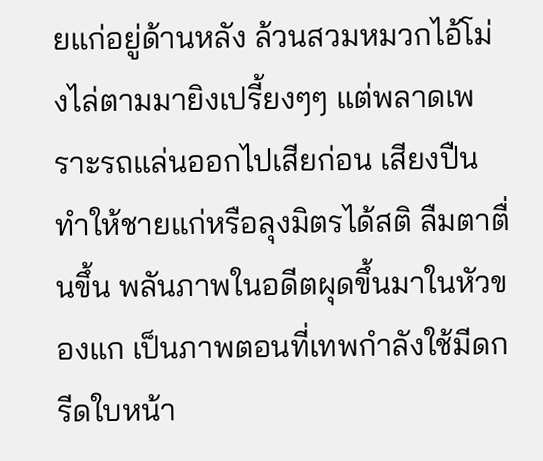ยแก่อยู่ด้านหลัง ล้วนสวมหมวกไอ้โม่งไล่ตามมายิงเปรี้ยงๆๆ แต่พลาดเพราะรถแล่นออกไปเสียก่อน เสียงปืนทำให้ชายแก่หรือลุงมิตรได้สติ ลืมตาตื่นขึ้น พลันภาพในอดีตผุดขึ้นมาในหัวของแก เป็นภาพตอนที่เทพกำลังใช้มีดกรีดใบหน้า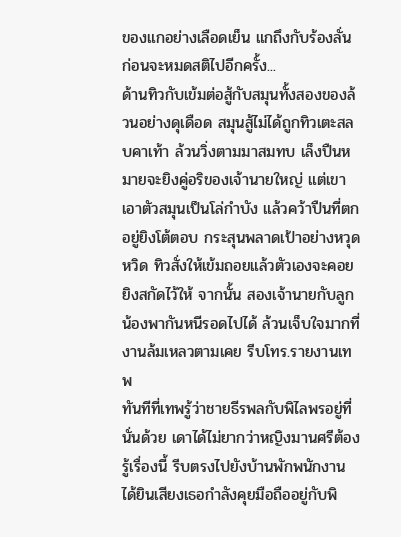ของแกอย่างเลือดเย็น แกถึงกับร้องลั่น ก่อนจะหมดสติไปอีกครั้ง...
ด้านทิวกับเข้มต่อสู้กับสมุนทั้งสองของล้วนอย่างดุเดือด สมุนสู้ไม่ได้ถูกทิวเตะสลบคาเท้า ล้วนวิ่งตามมาสมทบ เล็งปืนหมายจะยิงคู่อริของเจ้านายใหญ่ แต่เขาเอาตัวสมุนเป็นโล่กำบัง แล้วคว้าปืนที่ตกอยู่ยิงโต้ตอบ กระสุนพลาดเป้าอย่างหวุดหวิด ทิวสั่งให้เข้มถอยแล้วตัวเองจะคอยยิงสกัดไว้ให้ จากนั้น สองเจ้านายกับลูกน้องพากันหนีรอดไปได้ ล้วนเจ็บใจมากที่งานล้มเหลวตามเคย รีบโทร.รายงานเทพ
ทันทีที่เทพรู้ว่าชายธีรพลกับพิไลพรอยู่ที่นั่นด้วย เดาได้ไม่ยากว่าหญิงมานศรีต้องรู้เรื่องนี้ รีบตรงไปยังบ้านพักพนักงาน ได้ยินเสียงเธอกำลังคุยมือถืออยู่กับพิ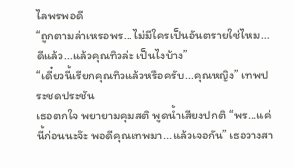ไลพรพอดี
“ถูกตามล่าเหรอพร...ไม่มีใครเป็นอันตรายใช่ไหม...ดีแล้ว...แล้วคุณทิวล่ะ เป็นไงบ้าง”
“เดี๋ยวนี้เรียกคุณทิวแล้วหรือครับ...คุณหญิง” เทพประชดประชัน
เธอตกใจ พยายามคุมสติ พูดน้ำเสียงปกติ “พร...แค่นี้ก่อนนะจ๊ะ พอดีคุณเทพมา...แล้วเจอกัน” เธอวางสา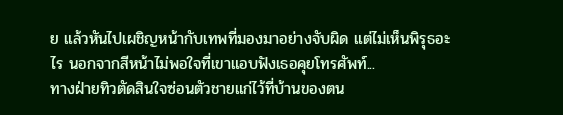ย แล้วหันไปเผชิญหน้ากับเทพที่มองมาอย่างจับผิด แต่ไม่เห็นพิรุธอะไร นอกจากสีหน้าไม่พอใจที่เขาแอบฟังเธอคุยโทรศัพท์...
ทางฝ่ายทิวตัดสินใจซ่อนตัวชายแก่ไว้ที่บ้านของตน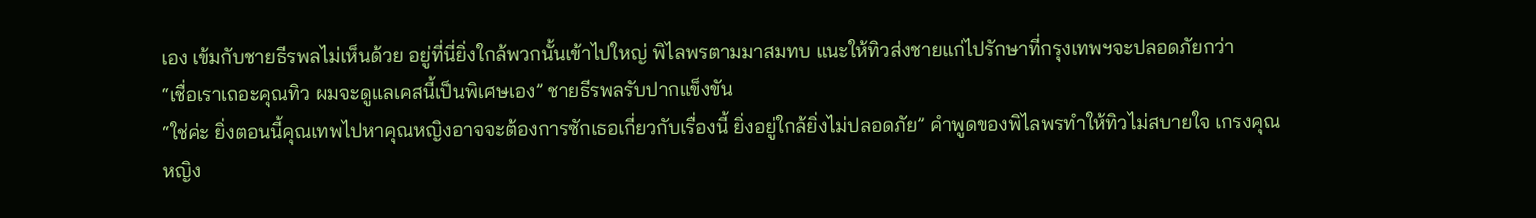เอง เข้มกับชายธีรพลไม่เห็นด้วย อยู่ที่นี่ยิ่งใกล้พวกนั้นเข้าไปใหญ่ พิไลพรตามมาสมทบ แนะให้ทิวส่งชายแก่ไปรักษาที่กรุงเทพฯจะปลอดภัยกว่า
“เชื่อเราเถอะคุณทิว ผมจะดูแลเคสนี้เป็นพิเศษเอง” ชายธีรพลรับปากแข็งขัน
“ใช่ค่ะ ยิ่งตอนนี้คุณเทพไปหาคุณหญิงอาจจะต้องการซักเธอเกี่ยวกับเรื่องนี้ ยิ่งอยู่ใกล้ยิ่งไม่ปลอดภัย” คำพูดของพิไลพรทำให้ทิวไม่สบายใจ เกรงคุณหญิง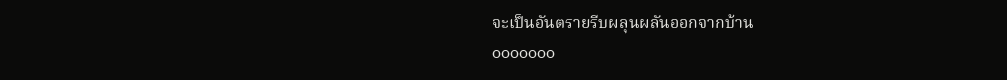จะเป็นอันตรายรีบผลุนผลันออกจากบ้าน
ooooooo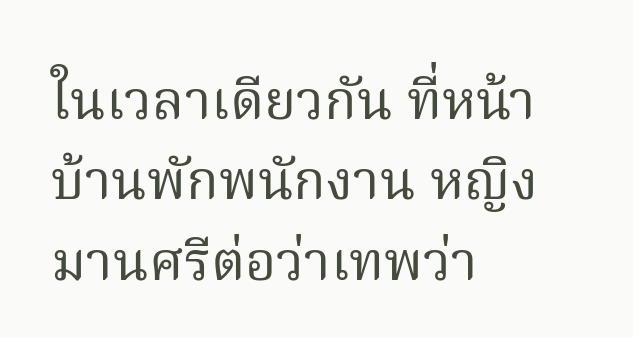ในเวลาเดียวกัน ที่หน้าบ้านพักพนักงาน หญิงมานศรีต่อว่าเทพว่า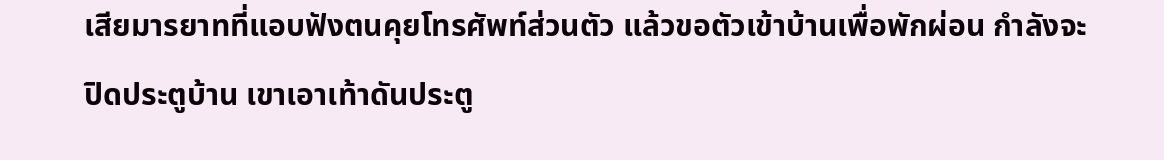เสียมารยาทที่แอบฟังตนคุยโทรศัพท์ส่วนตัว แล้วขอตัวเข้าบ้านเพื่อพักผ่อน กำลังจะปิดประตูบ้าน เขาเอาเท้าดันประตู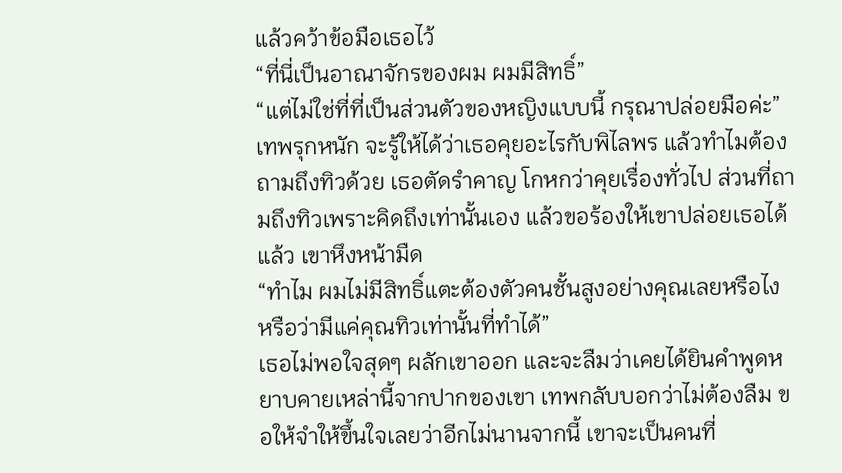แล้วคว้าข้อมือเธอไว้
“ที่นี่เป็นอาณาจักรของผม ผมมีสิทธิ์”
“แต่ไม่ใช่ที่ที่เป็นส่วนตัวของหญิงแบบนี้ กรุณาปล่อยมือค่ะ”
เทพรุกหนัก จะรู้ให้ได้ว่าเธอคุยอะไรกับพิไลพร แล้วทำไมต้องถามถึงทิวด้วย เธอตัดรำคาญ โกหกว่าคุยเรื่องทั่วไป ส่วนที่ถามถึงทิวเพราะคิดถึงเท่านั้นเอง แล้วขอร้องให้เขาปล่อยเธอได้แล้ว เขาหึงหน้ามืด
“ทำไม ผมไม่มีสิทธิ์แตะต้องตัวคนชั้นสูงอย่างคุณเลยหรือไง หรือว่ามีแค่คุณทิวเท่านั้นที่ทำได้”
เธอไม่พอใจสุดๆ ผลักเขาออก และจะลืมว่าเคยได้ยินคำพูดหยาบคายเหล่านี้จากปากของเขา เทพกลับบอกว่าไม่ต้องลืม ขอให้จำให้ขึ้นใจเลยว่าอีกไม่นานจากนี้ เขาจะเป็นคนที่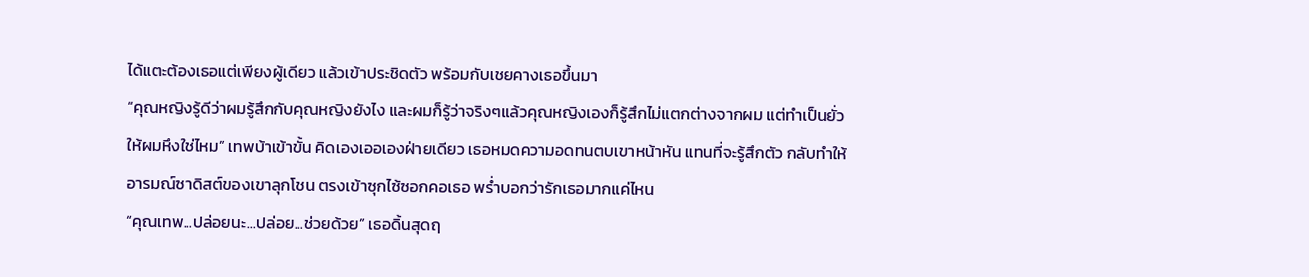ได้แตะต้องเธอแต่เพียงผู้เดียว แล้วเข้าประชิดตัว พร้อมกับเชยคางเธอขึ้นมา
“คุณหญิงรู้ดีว่าผมรู้สึกกับคุณหญิงยังไง และผมก็รู้ว่าจริงๆแล้วคุณหญิงเองก็รู้สึกไม่แตกต่างจากผม แต่ทำเป็นยั่วให้ผมหึงใช่ไหม” เทพบ้าเข้าขั้น คิดเองเออเองฝ่ายเดียว เธอหมดความอดทนตบเขาหน้าหัน แทนที่จะรู้สึกตัว กลับทำให้อารมณ์ซาดิสต์ของเขาลุกโชน ตรงเข้าซุกไซ้ซอกคอเธอ พร่ำบอกว่ารักเธอมากแค่ไหน
“คุณเทพ...ปล่อยนะ...ปล่อย...ช่วยด้วย” เธอดิ้นสุดฤ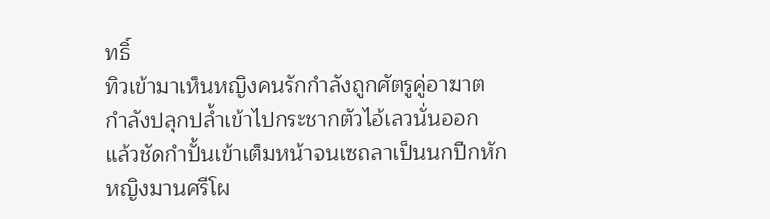ทธิ์
ทิวเข้ามาเห็นหญิงคนรักกำลังถูกศัตรูคู่อาฆาตกำลังปลุกปล้ำเข้าไปกระชากตัวไอ้เลวนั่นออก แล้วชัดกำปั้นเข้าเต็มหน้าจนเซถลาเป็นนกปีกหัก หญิงมานศรีโผ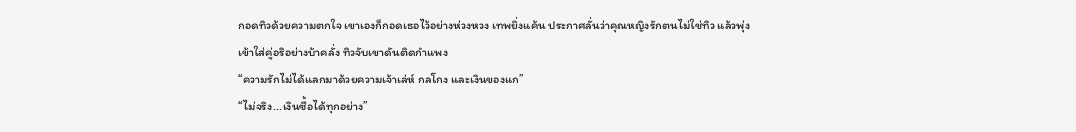กอดทิวด้วยความตกใจ เขาเองก็กอดเธอไว้อย่างห่วงหวง เทพยิ่งแค้น ประกาศลั่นว่าคุณหญิงรักตนไม่ใช่ทิว แล้วพุ่งเข้าใส่คู่อริอย่างบ้าคลั่ง ทิวจับเขาดันติดกำแพง
“ความรักไม่ได้แลกมาด้วยความเจ้าเล่ห์ กลโกง และเงินของแก”
“ไม่จริง...เงินซื้อได้ทุกอย่าง”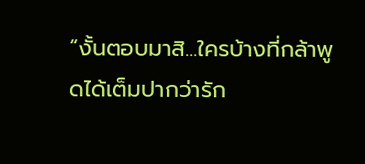“งั้นตอบมาสิ...ใครบ้างที่กล้าพูดได้เต็มปากว่ารัก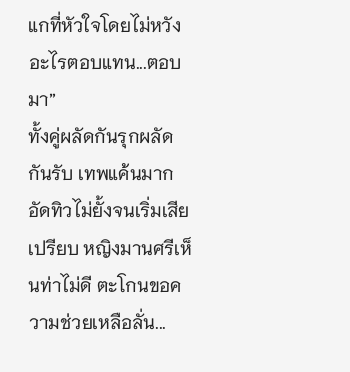แกที่หัวใจโดยไม่หวังอะไรตอบแทน...ตอบมา”
ทั้งคู่ผลัดกันรุกผลัดกันรับ เทพแค้นมาก อัดทิวไม่ยั้งจนเริ่มเสียเปรียบ หญิงมานศรีเห็นท่าไม่ดี ตะโกนขอความช่วยเหลือลั่น...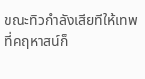ขณะทิวกำลังเสียทีให้เทพ ที่คฤหาสน์ก็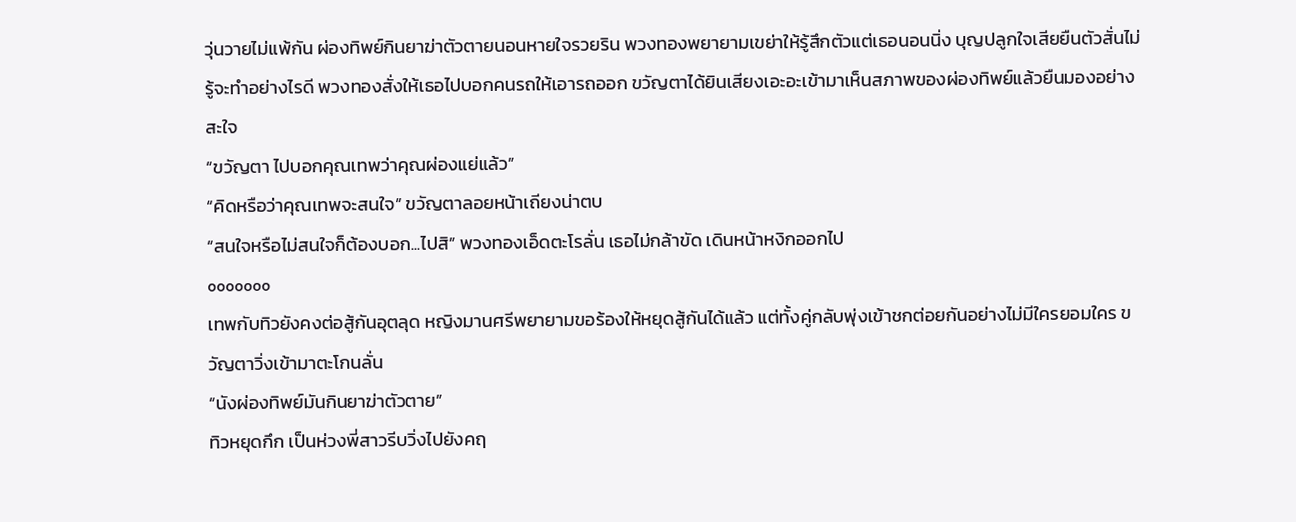วุ่นวายไม่แพ้กัน ผ่องทิพย์กินยาฆ่าตัวตายนอนหายใจรวยริน พวงทองพยายามเขย่าให้รู้สึกตัวแต่เธอนอนนิ่ง บุญปลูกใจเสียยืนตัวสั่นไม่รู้จะทำอย่างไรดี พวงทองสั่งให้เธอไปบอกคนรถให้เอารถออก ขวัญตาได้ยินเสียงเอะอะเข้ามาเห็นสภาพของผ่องทิพย์แล้วยืนมองอย่างสะใจ
“ขวัญตา ไปบอกคุณเทพว่าคุณผ่องแย่แล้ว”
“คิดหรือว่าคุณเทพจะสนใจ” ขวัญตาลอยหน้าเถียงน่าตบ
“สนใจหรือไม่สนใจก็ต้องบอก...ไปสิ” พวงทองเอ็ดตะโรลั่น เธอไม่กล้าขัด เดินหน้าหงิกออกไป
ooooooo
เทพกับทิวยังคงต่อสู้กันอุตลุด หญิงมานศรีพยายามขอร้องให้หยุดสู้กันได้แล้ว แต่ทั้งคู่กลับพุ่งเข้าชกต่อยกันอย่างไม่มีใครยอมใคร ขวัญตาวิ่งเข้ามาตะโกนลั่น
“นังผ่องทิพย์มันกินยาฆ่าตัวตาย”
ทิวหยุดกึก เป็นห่วงพี่สาวรีบวิ่งไปยังคฤ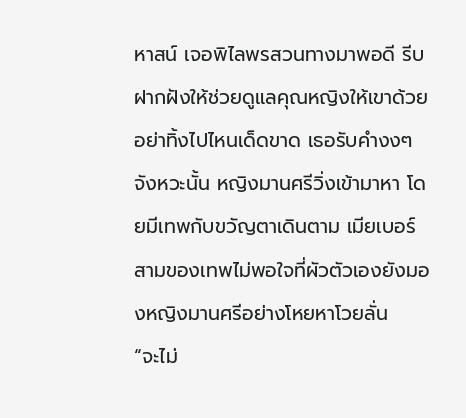หาสน์ เจอพิไลพรสวนทางมาพอดี รีบฝากฝังให้ช่วยดูแลคุณหญิงให้เขาด้วย อย่าทิ้งไปไหนเด็ดขาด เธอรับคำงงๆ จังหวะนั้น หญิงมานศรีวิ่งเข้ามาหา โดยมีเทพกับขวัญตาเดินตาม เมียเบอร์สามของเทพไม่พอใจที่ผัวตัวเองยังมองหญิงมานศรีอย่างโหยหาโวยลั่น
“จะไม่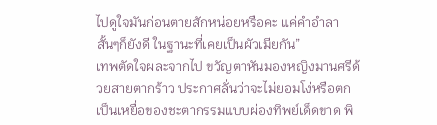ไปดูใจมันก่อนตายสักหน่อยหรือคะ แค่คำอำลาสั้นๆก็ยังดี ในฐานะที่เคยเป็นผัวเมียกัน”
เทพตัดใจผละจากไป ขวัญตาหันมองหญิงมานศรีด้วยสายตากร้าว ประกาศลั่นว่าจะไม่ยอมโง่หรือตกเป็นเหยื่อของชะตากรรมแบบผ่องทิพย์เด็ดขาด พิ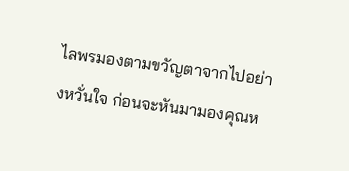ไลพรมองตามขวัญตาจากไปอย่างหวั่นใจ ก่อนจะหันมามองคุณห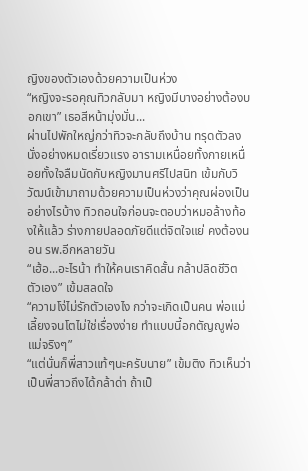ญิงของตัวเองด้วยความเป็นห่วง
“หญิงจะรอคุณทิวกลับมา หญิงมีบางอย่างต้องบอกเขา” เธอสีหน้ามุ่งมั่น...
ผ่านไปพักใหญ่กว่าทิวจะกลับถึงบ้าน ทรุดตัวลงนั่งอย่างหมดเรี่ยวแรง อารามเหนื่อยทั้งกายเหนื่อยทั้งใจลืมนัดกับหญิงมานศรีไปสนิท เข้มกับวิวัฒน์เข้ามาถามด้วยความเป็นห่วงว่าคุณผ่องเป็นอย่างไรบ้าง ทิวถอนใจก่อนจะตอบว่าหมอล้างท้องให้แล้ว ร่างกายปลอดภัยดีแต่จิตใจแย่ คงต้องนอน รพ.อีกหลายวัน
“เฮ้อ...อะไรน้า ทำให้คนเราคิดสั้น กล้าปลิดชีวิตตัวเอง” เข้มสลดใจ
“ความโง่ไม่รักตัวเองไง กว่าจะเกิดเป็นคน พ่อแม่ เลี้ยงจนโตไม่ใช่เรื่องง่าย ทำแบบนี้อกตัญญูพ่อแม่จริงๆ”
“แต่นั่นก็พี่สาวแท้ๆนะครับนาย” เข้มติง ทิวเห็นว่าเป็นพี่สาวถึงได้กล้าด่า ถ้าเป็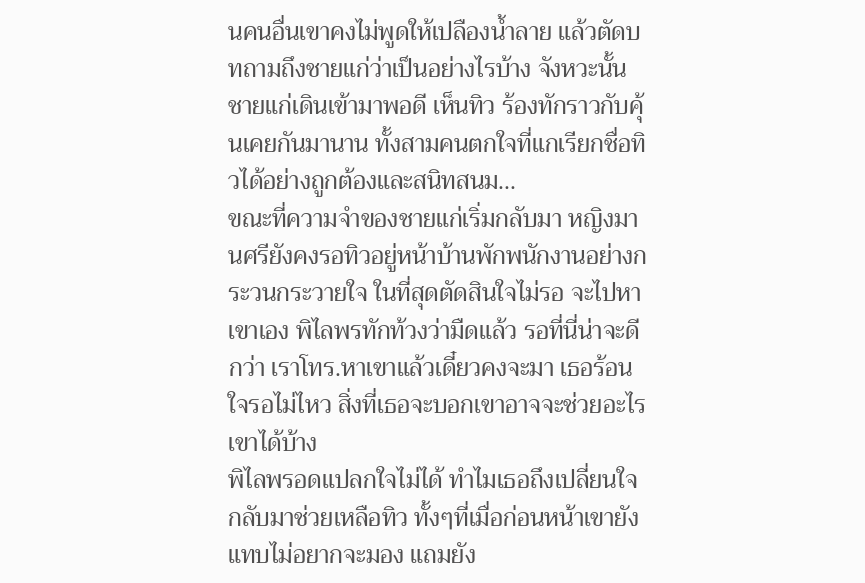นคนอื่นเขาคงไม่พูดให้เปลืองน้ำลาย แล้วตัดบทถามถึงชายแก่ว่าเป็นอย่างไรบ้าง จังหวะนั้น ชายแก่เดินเข้ามาพอดี เห็นทิว ร้องทักราวกับคุ้นเคยกันมานาน ทั้งสามคนตกใจที่แกเรียกชื่อทิวได้อย่างถูกต้องและสนิทสนม...
ขณะที่ความจำของชายแก่เริ่มกลับมา หญิงมานศรียังคงรอทิวอยู่หน้าบ้านพักพนักงานอย่างกระวนกระวายใจ ในที่สุดตัดสินใจไม่รอ จะไปหาเขาเอง พิไลพรทักท้วงว่ามืดแล้ว รอที่นี่น่าจะดีกว่า เราโทร.หาเขาแล้วเดี๋ยวคงจะมา เธอร้อนใจรอไม่ไหว สิ่งที่เธอจะบอกเขาอาจจะช่วยอะไรเขาได้บ้าง
พิไลพรอดแปลกใจไม่ได้ ทำไมเธอถึงเปลี่ยนใจกลับมาช่วยเหลือทิว ทั้งๆที่เมื่อก่อนหน้าเขายังแทบไม่อยากจะมอง แถมยัง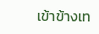เข้าข้างเท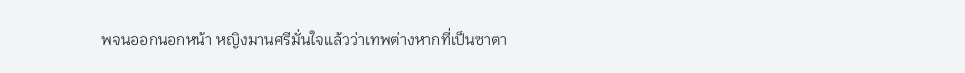พจนออกนอกหน้า หญิงมานศรีมั่นใจแล้วว่าเทพต่างหากที่เป็นซาตา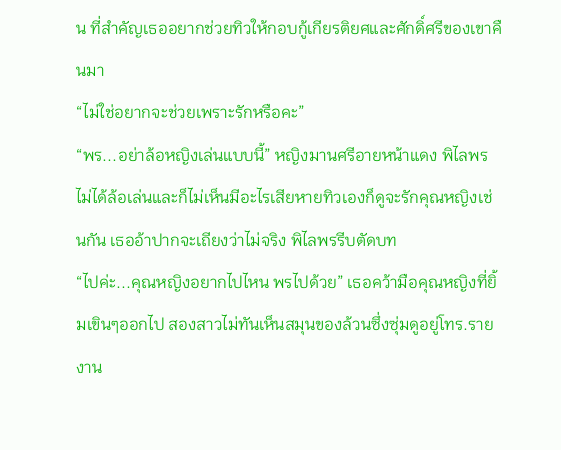น ที่สำคัญเธออยากช่วยทิวให้กอบกู้เกียรติยศและศักดิ์ศรีของเขาคืนมา
“ไม่ใช่อยากจะช่วยเพราะรักหรือคะ”
“พร...อย่าล้อหญิงเล่นแบบนี้” หญิงมานศรีอายหน้าแดง พิไลพรไม่ได้ล้อเล่นและก็ไม่เห็นมีอะไรเสียหายทิวเองก็ดูจะรักคุณหญิงเช่นกัน เธออ้าปากจะเถียงว่าไม่จริง พิไลพรรีบตัดบท
“ไปค่ะ...คุณหญิงอยากไปไหน พรไปด้วย” เธอคว้ามือคุณหญิงที่ยิ้มเขินๆออกไป สองสาวไม่ทันเห็นสมุนของล้วนซึ่งซุ่มดูอยู่โทร.รายงาน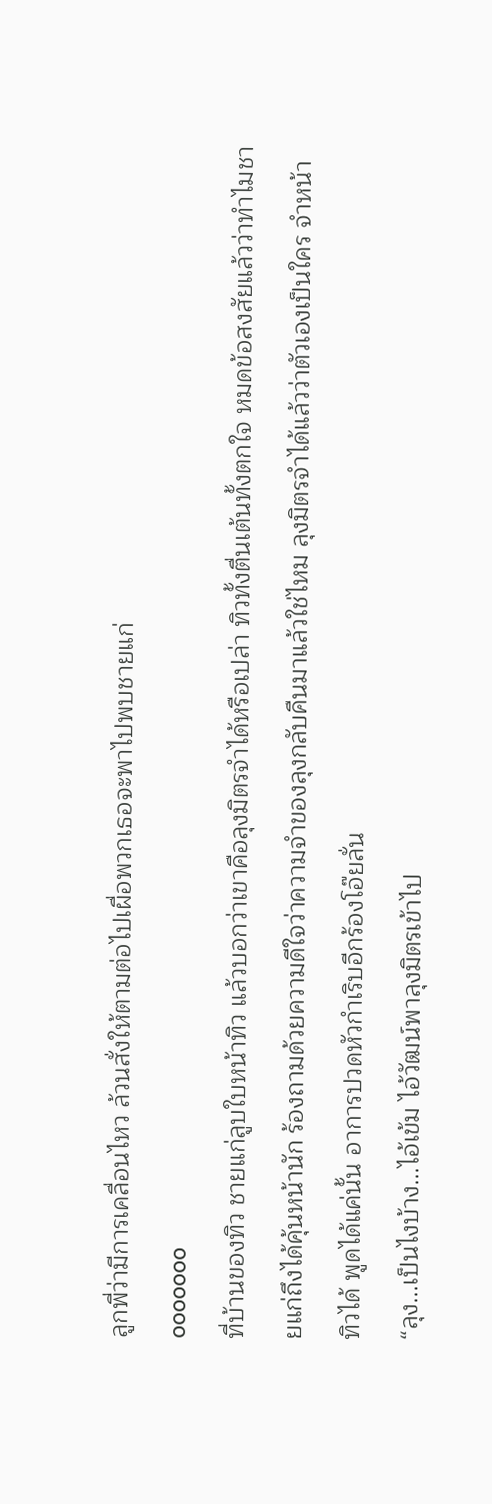ลูกพี่ว่ามีการเคลื่อนไหว ล้วนสั่งให้ตามต่อไปเผื่อพวกเธอจะพาไปพบชายแก่
ooooooo
ที่บ้านของทิว ชายแก่ลูบใบหน้าทิว แล้วบอกว่าเขาคือลุงมิตรจำได้หรือเปล่า ทิวทั้งตื่นเต้นทั้งตกใจ หมดข้อสงสัยแล้วว่าทำไมชายแก่ถึงได้คุ้นหน้านัก ร้องถามด้วยความดีใจว่าความจำของลุงกลับคืนมาแล้วใช่ไหม ลุงมิตรจำได้แล้วว่าตัวเองเป็นใคร จำหน้าทิวได้ พูดได้แค่นั้น อาการปวดหัวกำเริบอีกร้องโอ๊ยลั่น
“ลุง...เป็นไงบ้าง...ไอ้เข้ม ไอ้วัฒน์พาลุงมิตรเข้าไป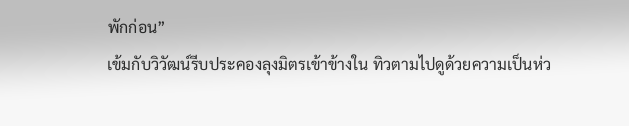พักก่อน”
เข้มกับวิวัฒน์รีบประคองลุงมิตรเข้าข้างใน ทิวตามไปดูด้วยความเป็นห่ว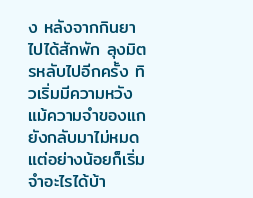ง หลังจากกินยาไปได้สักพัก ลุงมิตรหลับไปอีกครั้ง ทิวเริ่มมีความหวังแม้ความจำของแกยังกลับมาไม่หมด แต่อย่างน้อยก็เริ่มจำอะไรได้บ้า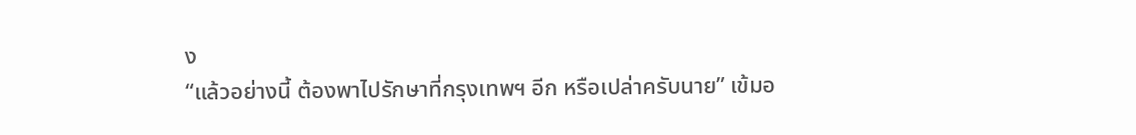ง
“แล้วอย่างนี้ ต้องพาไปรักษาที่กรุงเทพฯ อีก หรือเปล่าครับนาย” เข้มอ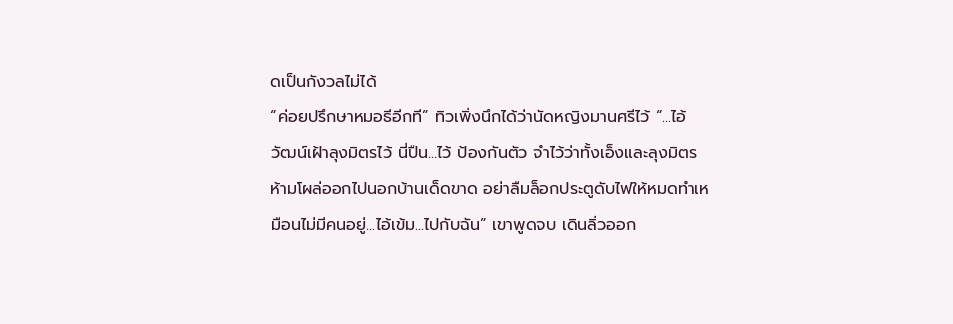ดเป็นกังวลไม่ได้
“ค่อยปรึกษาหมอธีอีกที” ทิวเพิ่งนึกได้ว่านัดหญิงมานศรีไว้ “...ไอ้วัฒน์เฝ้าลุงมิตรไว้ นี่ปืน...ไว้ ป้องกันตัว จำไว้ว่าทั้งเอ็งและลุงมิตรห้ามโผล่ออกไปนอกบ้านเด็ดขาด อย่าลืมล็อกประตูดับไฟให้หมดทำเหมือนไม่มีคนอยู่...ไอ้เข้ม...ไปกับฉัน” เขาพูดจบ เดินลิ่วออก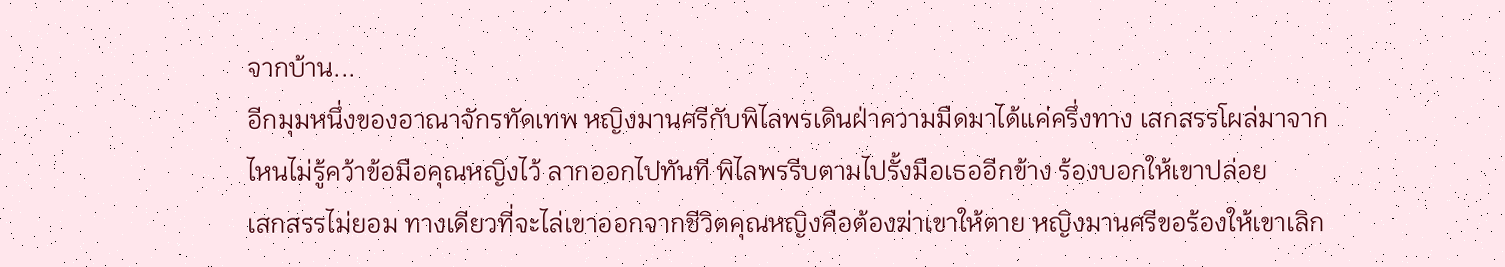จากบ้าน...
อีกมุมหนึ่งของอาณาจักรทัดเทพ หญิงมานศรีกับพิไลพรเดินฝ่าความมืดมาได้แค่ครึ่งทาง เสกสรรโผล่มาจากไหนไม่รู้คว้าข้อมือคุณหญิงไว้ ลากออกไปทันที พิไลพรรีบตามไปรั้งมือเธออีกข้าง ร้องบอกให้เขาปล่อย
เสกสรรไม่ยอม ทางเดียวที่จะไล่เขาออกจากชีวิตคุณหญิงคือต้องฆ่าเขาให้ตาย หญิงมานศรีขอร้องให้เขาเลิก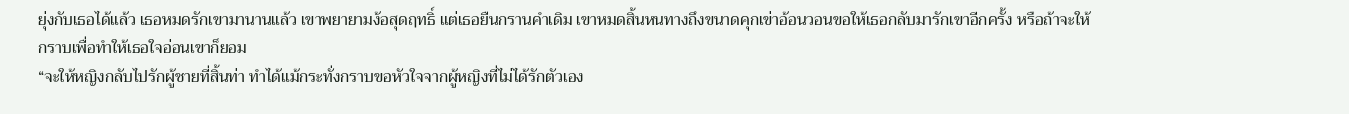ยุ่งกับเธอได้แล้ว เธอหมดรักเขามานานแล้ว เขาพยายามง้อสุดฤทธิ์ แต่เธอยืนกรานคำเดิม เขาหมดสิ้นหนทางถึงขนาดคุกเข่าอ้อนวอนขอให้เธอกลับมารักเขาอีกครั้ง หรือถ้าจะให้กราบเพื่อทำให้เธอใจอ่อนเขาก็ยอม
“จะให้หญิงกลับไปรักผู้ชายที่สิ้นท่า ทำได้แม้กระทั่งกราบขอหัวใจจากผู้หญิงที่ไม่ได้รักตัวเอง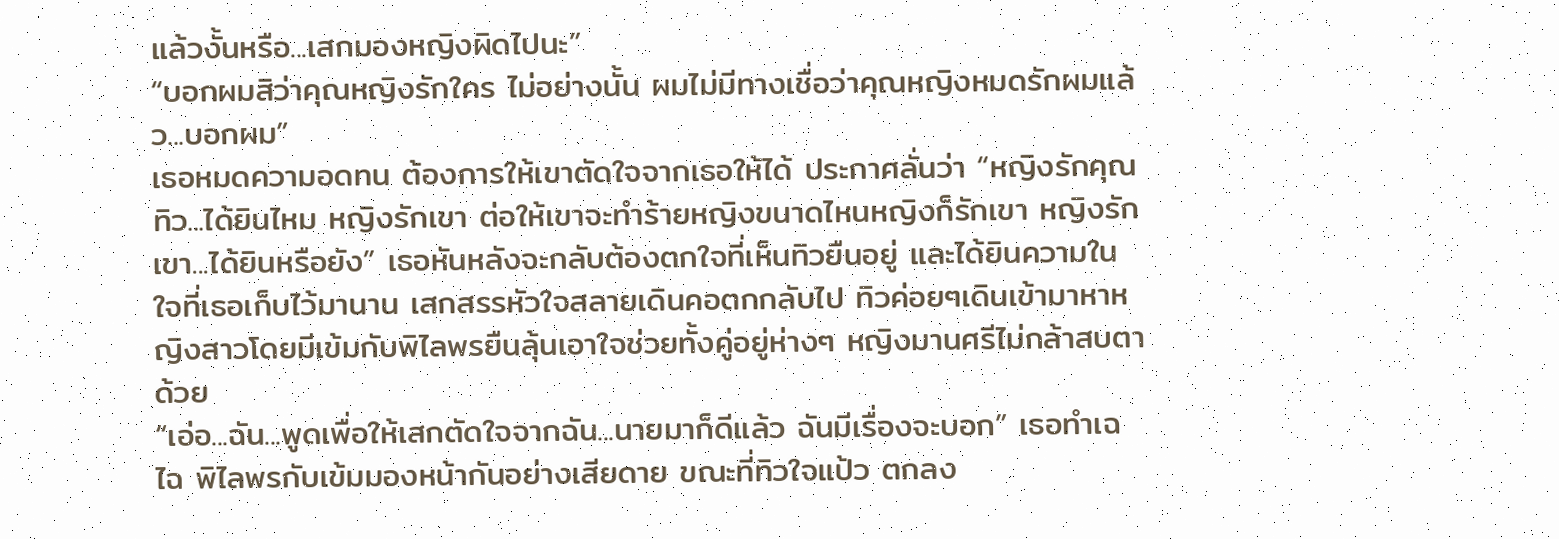แล้วงั้นหรือ...เสกมองหญิงผิดไปนะ”
“บอกผมสิว่าคุณหญิงรักใคร ไม่อย่างนั้น ผมไม่มีทางเชื่อว่าคุณหญิงหมดรักผมแล้ว...บอกผม”
เธอหมดความอดทน ต้องการให้เขาตัดใจจากเธอให้ได้ ประกาศลั่นว่า “หญิงรักคุณทิว...ได้ยินไหม หญิงรักเขา ต่อให้เขาจะทำร้ายหญิงขนาดไหนหญิงก็รักเขา หญิงรักเขา...ได้ยินหรือยัง” เธอหันหลังจะกลับต้องตกใจที่เห็นทิวยืนอยู่ และได้ยินความในใจที่เธอเก็บไว้มานาน เสกสรรหัวใจสลายเดินคอตกกลับไป ทิวค่อยๆเดินเข้ามาหาหญิงสาวโดยมีเข้มกับพิไลพรยืนลุ้นเอาใจช่วยทั้งคู่อยู่ห่างๆ หญิงมานศรีไม่กล้าสบตาด้วย
“เอ่อ...ฉัน...พูดเพื่อให้เสกตัดใจจากฉัน...นายมาก็ดีแล้ว ฉันมีเรื่องจะบอก” เธอทำเฉไฉ พิไลพรกับเข้มมองหน้ากันอย่างเสียดาย ขณะที่ทิวใจแป้ว ตกลง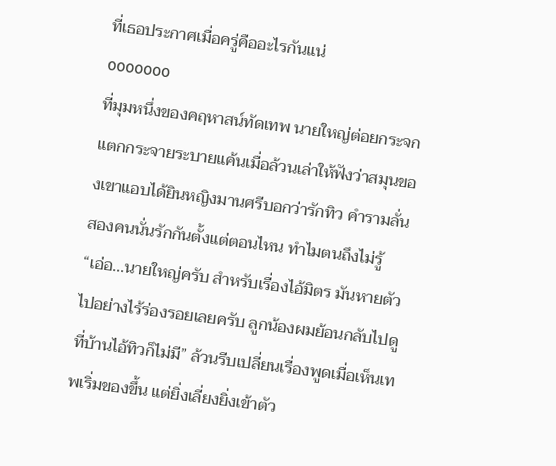ที่เธอประกาศเมื่อครู่คืออะไรกันแน่
ooooooo
ที่มุมหนึ่งของคฤหาสน์ทัดเทพ นายใหญ่ต่อยกระจกแตกกระจายระบายแค้นเมื่อล้วนเล่าให้ฟังว่าสมุนของเขาแอบได้ยินหญิงมานศรีบอกว่ารักทิว คำรามลั่น สองคนนั่นรักกันตั้งแต่ตอนไหน ทำไมตนถึงไม่รู้
“เอ่อ...นายใหญ่ครับ สำหรับเรื่องไอ้มิตร มันหายตัวไปอย่างไร้ร่องรอยเลยครับ ลูกน้องผมย้อนกลับไปดูที่บ้านไอ้ทิวก็ไม่มี” ล้วนรีบเปลี่ยนเรื่องพูดเมื่อเห็นเทพเริ่มของขึ้น แต่ยิ่งเลี่ยงยิ่งเข้าตัว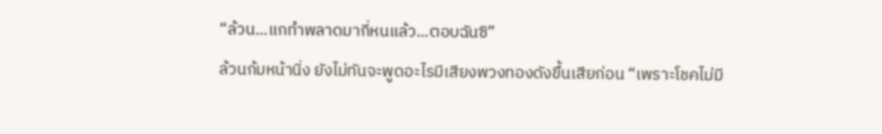“ล้วน...แกทำพลาดมากี่หนแล้ว...ตอบฉันซิ”
ล้วนก้มหน้านิ่ง ยังไม่ทันจะพูดอะไรมีเสียงพวงทองดังขึ้นเสียก่อน “เพราะโชคไม่มี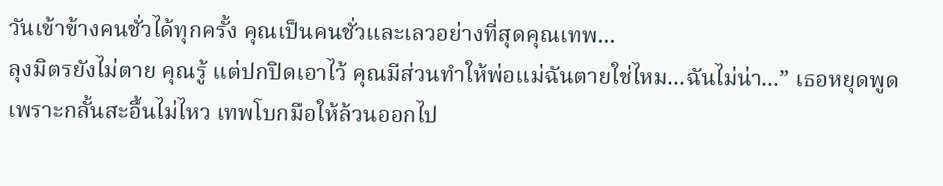วันเข้าข้างคนชั่วได้ทุกครั้ง คุณเป็นคนชั่วและเลวอย่างที่สุดคุณเทพ...
ลุงมิตรยังไม่ตาย คุณรู้ แต่ปกปิดเอาไว้ คุณมีส่วนทำให้พ่อแม่ฉันตายใช่ไหม...ฉันไม่น่า...” เธอหยุดพูดเพราะกลั้นสะอื้นไม่ไหว เทพโบกมือให้ล้วนออกไป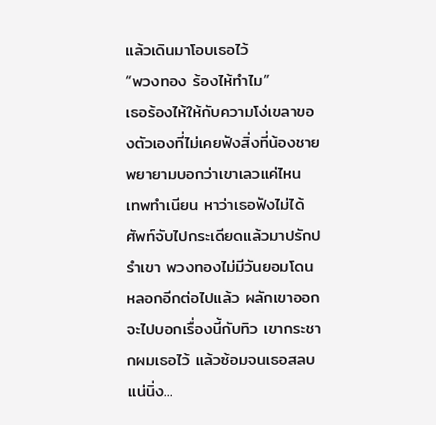แล้วเดินมาโอบเธอไว้
“พวงทอง ร้องไห้ทำไม”
เธอร้องไห้ให้กับความโง่เขลาของตัวเองที่ไม่เคยฟังสิ่งที่น้องชายพยายามบอกว่าเขาเลวแค่ไหน เทพทำเนียน หาว่าเธอฟังไม่ได้ศัพท์จับไปกระเดียดแล้วมาปรักปรำเขา พวงทองไม่มีวันยอมโดนหลอกอีกต่อไปแล้ว ผลักเขาออก จะไปบอกเรื่องนี้กับทิว เขากระชากผมเธอไว้ แล้วซ้อมจนเธอสลบแน่นิ่ง...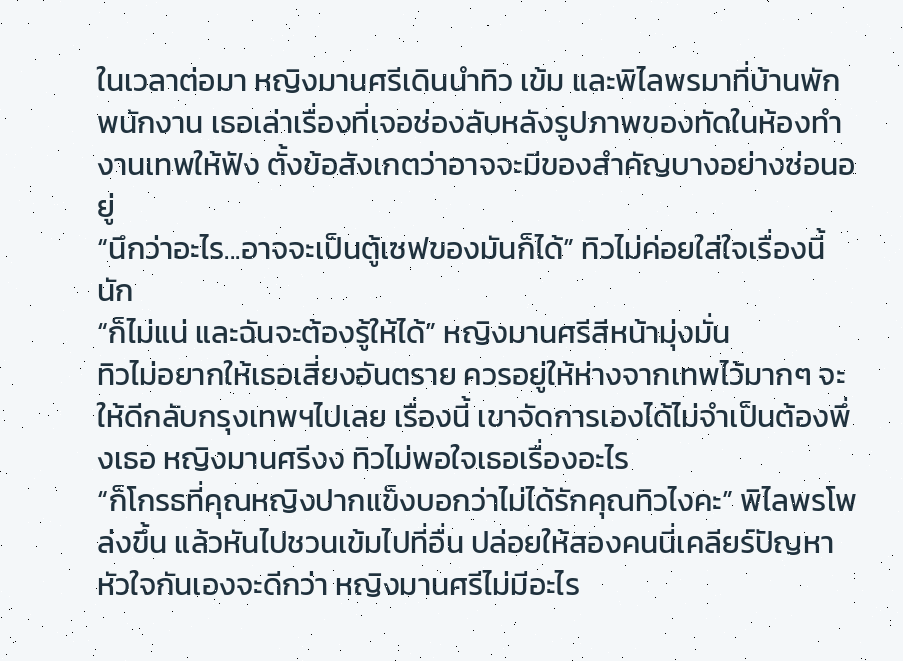ในเวลาต่อมา หญิงมานศรีเดินนำทิว เข้ม และพิไลพรมาที่บ้านพักพนักงาน เธอเล่าเรื่องที่เจอช่องลับหลังรูปภาพของทัดในห้องทำงานเทพให้ฟัง ตั้งข้อสังเกตว่าอาจจะมีของสำคัญบางอย่างซ่อนอยู่
“นึกว่าอะไร...อาจจะเป็นตู้เซฟของมันก็ได้” ทิวไม่ค่อยใส่ใจเรื่องนี้นัก
“ก็ไม่แน่ และฉันจะต้องรู้ให้ได้” หญิงมานศรีสีหน้ามุ่งมั่น
ทิวไม่อยากให้เธอเสี่ยงอันตราย ควรอยู่ให้ห่างจากเทพไว้มากๆ จะให้ดีกลับกรุงเทพฯไปเลย เรื่องนี้ เขาจัดการเองได้ไม่จำเป็นต้องพึ่งเธอ หญิงมานศรีงง ทิวไม่พอใจเธอเรื่องอะไร
“ก็โกรธที่คุณหญิงปากแข็งบอกว่าไม่ได้รักคุณทิวไงคะ” พิไลพรโพล่งขึ้น แล้วหันไปชวนเข้มไปที่อื่น ปล่อยให้สองคนนี่เคลียร์ปัญหาหัวใจกันเองจะดีกว่า หญิงมานศรีไม่มีอะไร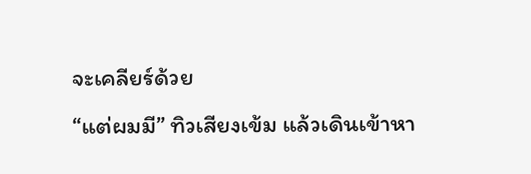จะเคลียร์ด้วย
“แต่ผมมี” ทิวเสียงเข้ม แล้วเดินเข้าหา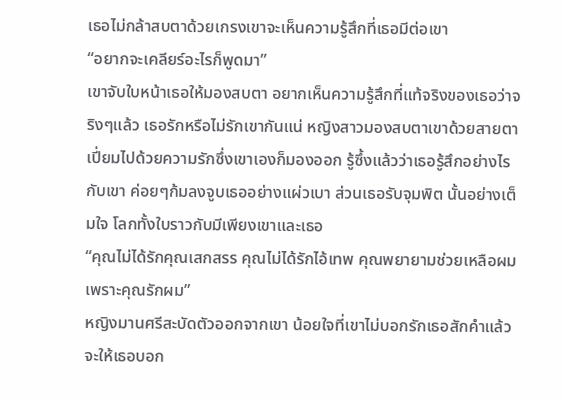เธอไม่กล้าสบตาด้วยเกรงเขาจะเห็นความรู้สึกที่เธอมีต่อเขา
“อยากจะเคลียร์อะไรก็พูดมา”
เขาจับใบหน้าเธอให้มองสบตา อยากเห็นความรู้สึกที่แท้จริงของเธอว่าจริงๆแล้ว เธอรักหรือไม่รักเขากันแน่ หญิงสาวมองสบตาเขาด้วยสายตาเปี่ยมไปด้วยความรักซึ่งเขาเองก็มองออก รู้ซึ้งแล้วว่าเธอรู้สึกอย่างไรกับเขา ค่อยๆก้มลงจูบเธออย่างแผ่วเบา ส่วนเธอรับจุมพิต นั้นอย่างเต็มใจ โลกทั้งใบราวกับมีเพียงเขาและเธอ
“คุณไม่ได้รักคุณเสกสรร คุณไม่ได้รักไอ้เทพ คุณพยายามช่วยเหลือผมเพราะคุณรักผม”
หญิงมานศรีสะบัดตัวออกจากเขา น้อยใจที่เขาไม่บอกรักเธอสักคำแล้วจะให้เธอบอก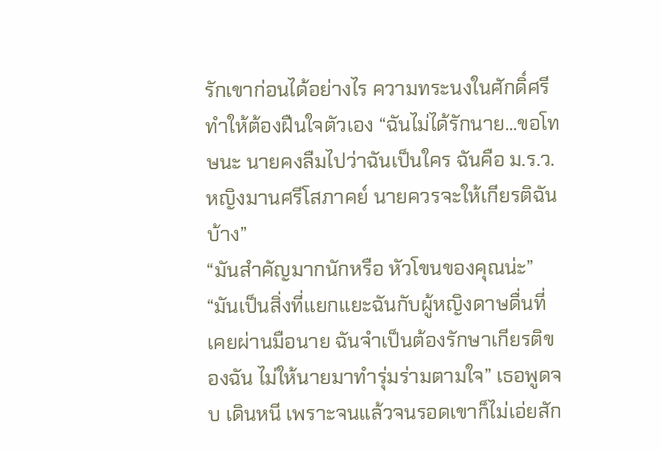รักเขาก่อนได้อย่างไร ความทระนงในศักดิ์ศรีทำให้ต้องฝืนใจตัวเอง “ฉันไม่ได้รักนาย...ขอโทษนะ นายคงลืมไปว่าฉันเป็นใคร ฉันคือ ม.ร.ว.หญิงมานศรีโสภาคย์ นายควรจะให้เกียรติฉันบ้าง”
“มันสำคัญมากนักหรือ หัวโขนของคุณน่ะ”
“มันเป็นสิ่งที่แยกแยะฉันกับผู้หญิงดาษดื่นที่เคยผ่านมือนาย ฉันจำเป็นต้องรักษาเกียรติของฉัน ไม่ให้นายมาทำรุ่มร่ามตามใจ” เธอพูดจบ เดินหนี เพราะจนแล้วจนรอดเขาก็ไม่เอ่ยสัก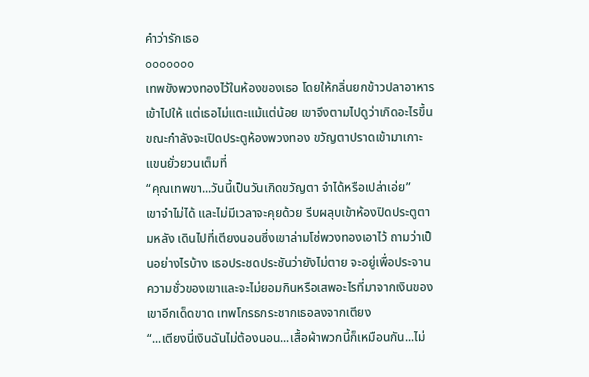คำว่ารักเธอ
ooooooo
เทพขังพวงทองไว้ในห้องของเธอ โดยให้กลิ่นยกข้าวปลาอาหารเข้าไปให้ แต่เธอไม่แตะแม้แต่น้อย เขาจึงตามไปดูว่าเกิดอะไรขึ้น ขณะกำลังจะเปิดประตูห้องพวงทอง ขวัญตาปราดเข้ามาเกาะแขนยั่วยวนเต็มที่
“คุณเทพขา...วันนี้เป็นวันเกิดขวัญตา จำได้หรือเปล่าเอ่ย”
เขาจำไม่ได้ และไม่มีเวลาจะคุยด้วย รีบผลุบเข้าห้องปิดประตูตามหลัง เดินไปที่เตียงนอนซึ่งเขาล่ามโซ่พวงทองเอาไว้ ถามว่าเป็นอย่างไรบ้าง เธอประชดประชันว่ายังไม่ตาย จะอยู่เพื่อประจานความชั่วของเขาและจะไม่ยอมกินหรือเสพอะไรที่มาจากเงินของเขาอีกเด็ดขาด เทพโกรธกระชากเธอลงจากเตียง
“...เตียงนี่เงินฉันไม่ต้องนอน...เสื้อผ้าพวกนี้ก็เหมือนกัน...ไม่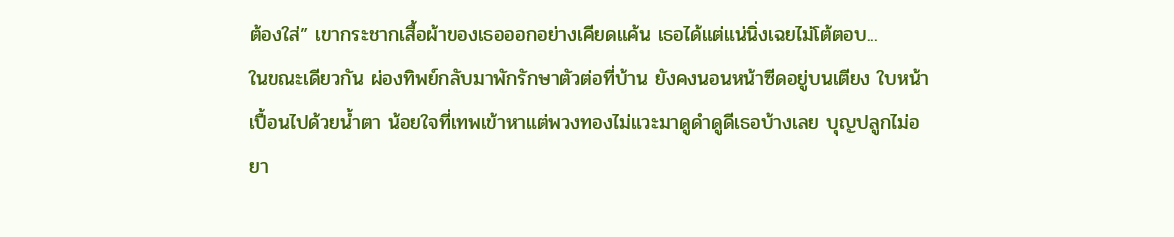ต้องใส่” เขากระชากเสื้อผ้าของเธอออกอย่างเคียดแค้น เธอได้แต่แน่นิ่งเฉยไม่โต้ตอบ...
ในขณะเดียวกัน ผ่องทิพย์กลับมาพักรักษาตัวต่อที่บ้าน ยังคงนอนหน้าซีดอยู่บนเตียง ใบหน้าเปื้อนไปด้วยน้ำตา น้อยใจที่เทพเข้าหาแต่พวงทองไม่แวะมาดูดำดูดีเธอบ้างเลย บุญปลูกไม่อยา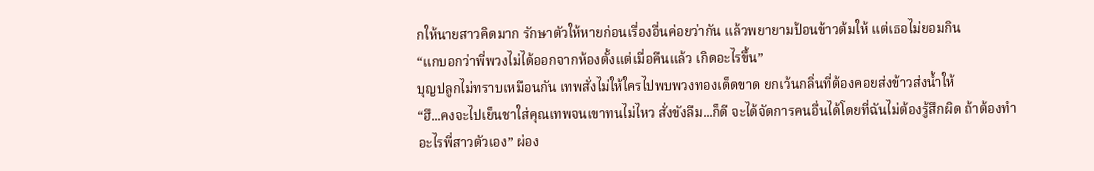กให้นายสาวคิดมาก รักษาตัวให้หายก่อนเรื่องอื่นค่อยว่ากัน แล้วพยายามป้อนข้าวต้มให้ แต่เธอไม่ยอมกิน
“แกบอกว่าพี่พวงไม่ได้ออกจากห้องตั้งแต่เมื่อคืนแล้ว เกิดอะไรขึ้น”
บุญปลูกไม่ทราบเหมือนกัน เทพสั่งไม่ให้ใครไปพบพวงทองเด็ดขาด ยกเว้นกลิ่นที่ต้องคอยส่งข้าวส่งน้ำให้
“ฮึ...คงจะไปเย็นชาใส่คุณเทพจนเขาทนไม่ไหว สั่งขังลืม...ก็ดี จะได้จัดการคนอื่นได้โดยที่ฉันไม่ต้องรู้สึกผิด ถ้าต้องทำอะไรพี่สาวตัวเอง” ผ่อง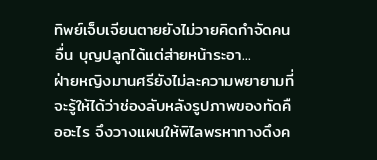ทิพย์เจ็บเจียนตายยังไม่วายคิดกำจัดคนอื่น บุญปลูกได้แต่ส่ายหน้าระอา...
ฝ่ายหญิงมานศรียังไม่ละความพยายามที่จะรู้ให้ได้ว่าช่องลับหลังรูปภาพของทัดคืออะไร จึงวางแผนให้พิไลพรหาทางดึงค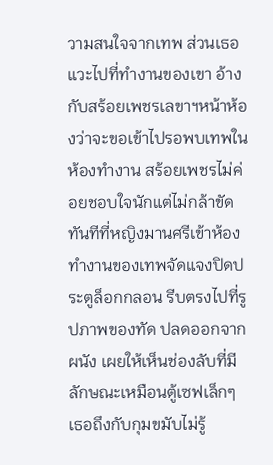วามสนใจจากเทพ ส่วนเธอแวะไปที่ทำงานของเขา อ้างกับสร้อยเพชรเลขาฯหน้าห้องว่าจะขอเข้าไปรอพบเทพในห้องทำงาน สร้อยเพชรไม่ค่อยชอบใจนักแต่ไม่กล้าขัด
ทันทีที่หญิงมานศรีเข้าห้องทำงานของเทพจัดแจงปิดประตูล็อกกลอน รีบตรงไปที่รูปภาพของทัด ปลดออกจากผนัง เผยให้เห็นช่องลับที่มีลักษณะเหมือนตู้เซฟเล็กๆ เธอถึงกับกุมขมับไม่รู้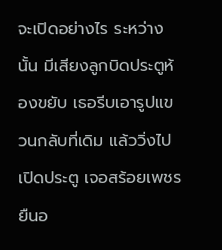จะเปิดอย่างไร ระหว่างนั้น มีเสียงลูกบิดประตูห้องขยับ เธอรีบเอารูปแขวนกลับที่เดิม แล้ววิ่งไปเปิดประตู เจอสร้อยเพชรยืนอ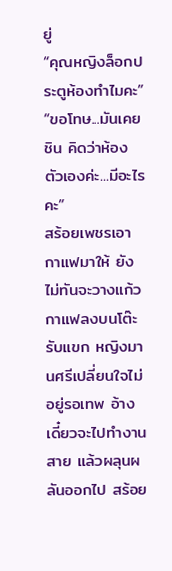ยู่
“คุณหญิงล็อกประตูห้องทำไมคะ”
“ขอโทษ...มันเคยชิน คิดว่าห้องตัวเองค่ะ...มีอะไรคะ”
สร้อยเพชรเอากาแฟมาให้ ยังไม่ทันจะวางแก้วกาแฟลงบนโต๊ะรับแขก หญิงมานศรีเปลี่ยนใจไม่อยู่รอเทพ อ้างเดี๋ยวจะไปทำงานสาย แล้วผลุนผลันออกไป สร้อย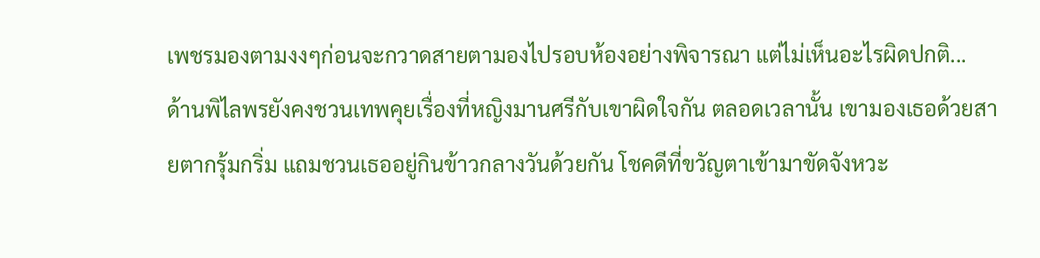เพชรมองตามงงๆก่อนจะกวาดสายตามองไปรอบห้องอย่างพิจารณา แต่ไม่เห็นอะไรผิดปกติ...
ด้านพิไลพรยังคงชวนเทพคุยเรื่องที่หญิงมานศรีกับเขาผิดใจกัน ตลอดเวลานั้น เขามองเธอด้วยสายตากรุ้มกริ่ม แถมชวนเธออยู่กินข้าวกลางวันด้วยกัน โชคดีที่ขวัญตาเข้ามาขัดจังหวะ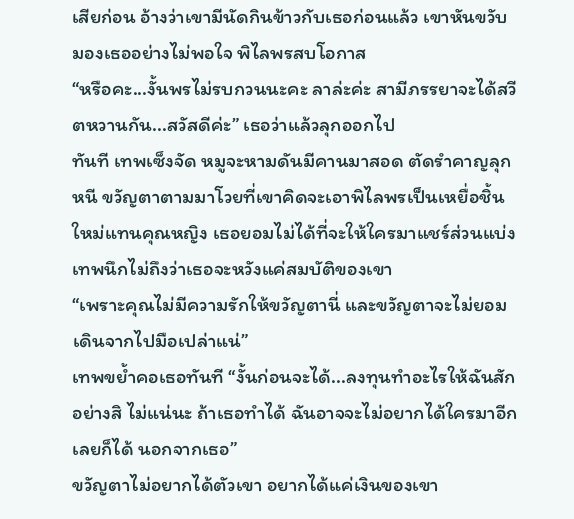เสียก่อน อ้างว่าเขามีนัดกินข้าวกับเธอก่อนแล้ว เขาหันขวับมองเธออย่างไม่พอใจ พิไลพรสบโอกาส
“หรือคะ...งั้นพรไม่รบกวนนะคะ ลาล่ะค่ะ สามีภรรยาจะได้สวีตหวานกัน...สวัสดีค่ะ” เธอว่าแล้วลุกออกไป
ทันที เทพเซ็งจัด หมูจะหามดันมีคานมาสอด ตัดรำคาญลุกหนี ขวัญตาตามมาโวยที่เขาคิดจะเอาพิไลพรเป็นเหยื่อชิ้นใหม่แทนคุณหญิง เธอยอมไม่ได้ที่จะให้ใครมาแชร์ส่วนแบ่ง เทพนึกไม่ถึงว่าเธอจะหวังแค่สมบัติของเขา
“เพราะคุณไม่มีความรักให้ขวัญตานี่ และขวัญตาจะไม่ยอมเดินจากไปมือเปล่าแน่”
เทพขย้ำคอเธอทันที “งั้นก่อนจะได้...ลงทุนทำอะไรให้ฉันสักอย่างสิ ไม่แน่นะ ถ้าเธอทำได้ ฉันอาจจะไม่อยากได้ใครมาอีกเลยก็ได้ นอกจากเธอ”
ขวัญตาไม่อยากได้ตัวเขา อยากได้แค่เงินของเขา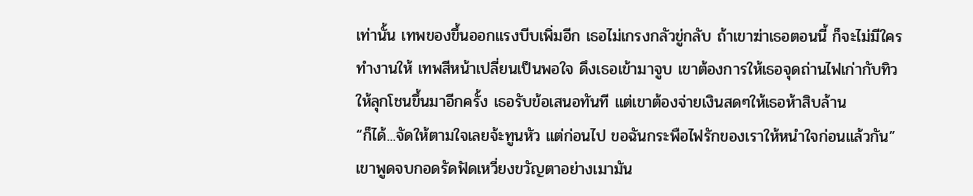เท่านั้น เทพของขึ้นออกแรงบีบเพิ่มอีก เธอไม่เกรงกลัวขู่กลับ ถ้าเขาฆ่าเธอตอนนี้ ก็จะไม่มีใครทำงานให้ เทพสีหน้าเปลี่ยนเป็นพอใจ ดึงเธอเข้ามาจูบ เขาต้องการให้เธอจุดถ่านไฟเก่ากับทิวให้ลุกโชนขึ้นมาอีกครั้ง เธอรับข้อเสนอทันที แต่เขาต้องจ่ายเงินสดๆให้เธอห้าสิบล้าน
“ก็ได้...จัดให้ตามใจเลยจ้ะทูนหัว แต่ก่อนไป ขอฉันกระพือไฟรักของเราให้หนำใจก่อนแล้วกัน” เขาพูดจบกอดรัดฟัดเหวี่ยงขวัญตาอย่างเมามัน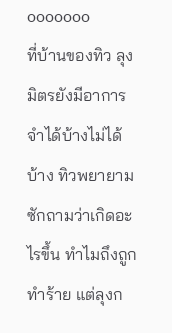ooooooo
ที่บ้านของทิว ลุงมิตรยังมีอาการจำได้บ้างไม่ได้บ้าง ทิวพยายามซักถามว่าเกิดอะไรขึ้น ทำไมถึงถูกทำร้าย แต่ลุงก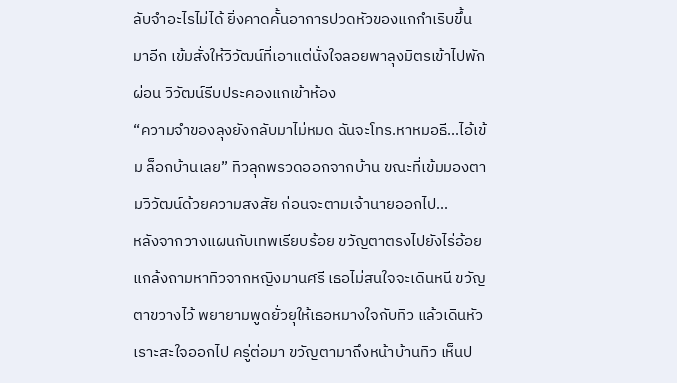ลับจำอะไรไม่ได้ ยิ่งคาดคั้นอาการปวดหัวของแกกำเริบขึ้นมาอีก เข้มสั่งให้วิวัฒน์ที่เอาแต่นั่งใจลอยพาลุงมิตรเข้าไปพักผ่อน วิวัฒน์รีบประคองแกเข้าห้อง
“ความจำของลุงยังกลับมาไม่หมด ฉันจะโทร.หาหมอธี...ไอ้เข้ม ล็อกบ้านเลย” ทิวลุกพรวดออกจากบ้าน ขณะที่เข้มมองตามวิวัฒน์ด้วยความสงสัย ก่อนจะตามเจ้านายออกไป...
หลังจากวางแผนกับเทพเรียบร้อย ขวัญตาตรงไปยังไร่อ้อย แกล้งถามหาทิวจากหญิงมานศรี เธอไม่สนใจจะเดินหนี ขวัญตาขวางไว้ พยายามพูดยั่วยุให้เธอหมางใจกับทิว แล้วเดินหัวเราะสะใจออกไป ครู่ต่อมา ขวัญตามาถึงหน้าบ้านทิว เห็นป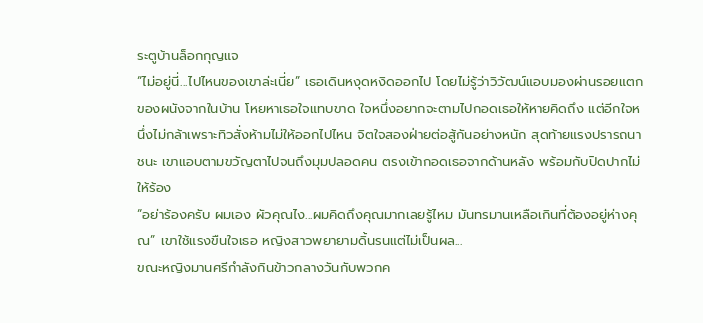ระตูบ้านล็อกกุญแจ
“ไม่อยู่นี่...ไปไหนของเขาล่ะเนี่ย” เธอเดินหงุดหงิดออกไป โดยไม่รู้ว่าวิวัฒน์แอบมองผ่านรอยแตกของผนังจากในบ้าน โหยหาเธอใจแทบขาด ใจหนึ่งอยากจะตามไปกอดเธอให้หายคิดถึง แต่อีกใจหนึ่งไม่กล้าเพราะทิวสั่งห้ามไม่ให้ออกไปไหน จิตใจสองฝ่ายต่อสู้กันอย่างหนัก สุดท้ายแรงปรารถนาชนะ เขาแอบตามขวัญตาไปจนถึงมุมปลอดคน ตรงเข้ากอดเธอจากด้านหลัง พร้อมกับปิดปากไม่ให้ร้อง
“อย่าร้องครับ ผมเอง ผัวคุณไง...ผมคิดถึงคุณมากเลยรู้ไหม มันทรมานเหลือเกินที่ต้องอยู่ห่างคุณ” เขาใช้แรงขืนใจเธอ หญิงสาวพยายามดิ้นรนแต่ไม่เป็นผล...
ขณะหญิงมานศรีกำลังกินข้าวกลางวันกับพวกค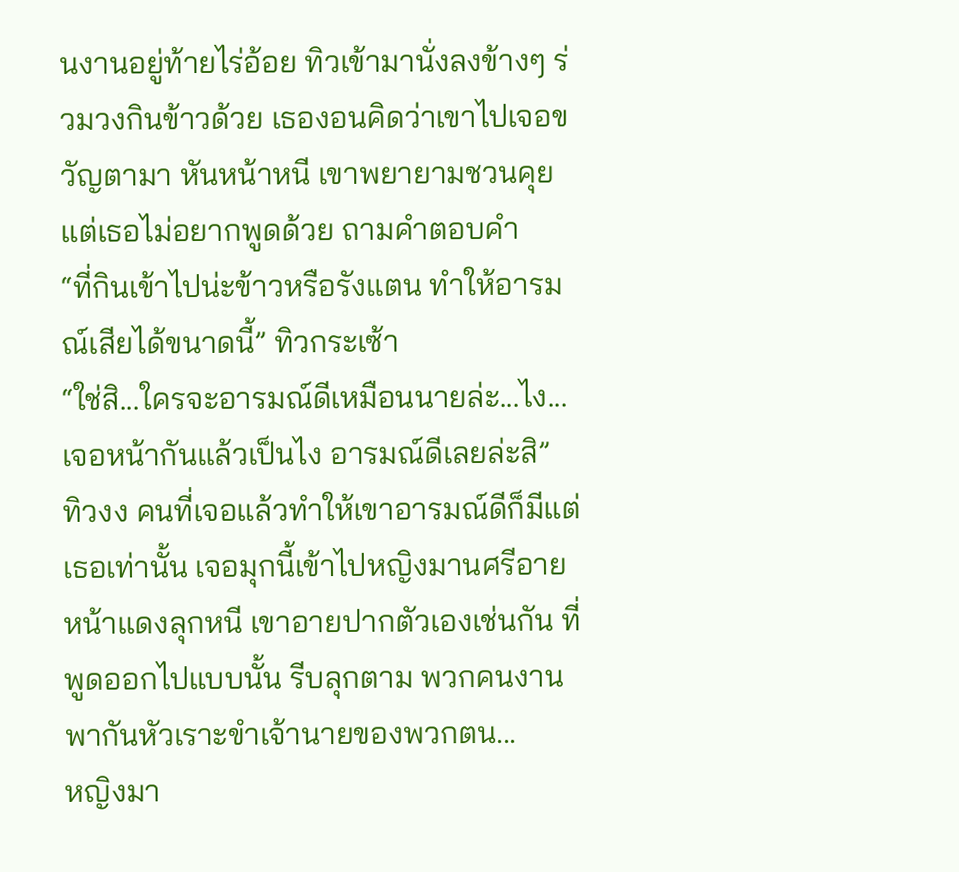นงานอยู่ท้ายไร่อ้อย ทิวเข้ามานั่งลงข้างๆ ร่วมวงกินข้าวด้วย เธองอนคิดว่าเขาไปเจอขวัญตามา หันหน้าหนี เขาพยายามชวนคุย แต่เธอไม่อยากพูดด้วย ถามคำตอบคำ
“ที่กินเข้าไปน่ะข้าวหรือรังแตน ทำให้อารมณ์เสียได้ขนาดนี้” ทิวกระเซ้า
“ใช่สิ...ใครจะอารมณ์ดีเหมือนนายล่ะ...ไง... เจอหน้ากันแล้วเป็นไง อารมณ์ดีเลยล่ะสิ”
ทิวงง คนที่เจอแล้วทำให้เขาอารมณ์ดีก็มีแต่เธอเท่านั้น เจอมุกนี้เข้าไปหญิงมานศรีอายหน้าแดงลุกหนี เขาอายปากตัวเองเช่นกัน ที่พูดออกไปแบบนั้น รีบลุกตาม พวกคนงานพากันหัวเราะขำเจ้านายของพวกตน...
หญิงมา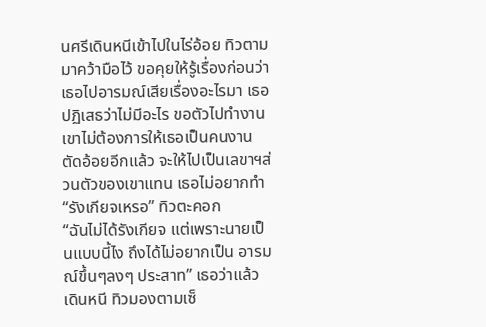นศรีเดินหนีเข้าไปในไร่อ้อย ทิวตามมาคว้ามือไว้ ขอคุยให้รู้เรื่องก่อนว่าเธอไปอารมณ์เสียเรื่องอะไรมา เธอปฏิเสธว่าไม่มีอะไร ขอตัวไปทำงาน เขาไม่ต้องการให้เธอเป็นคนงานตัดอ้อยอีกแล้ว จะให้ไปเป็นเลขาฯส่วนตัวของเขาแทน เธอไม่อยากทำ
“รังเกียจเหรอ” ทิวตะคอก
“ฉันไม่ได้รังเกียจ แต่เพราะนายเป็นแบบนี้ไง ถึงได้ไม่อยากเป็น อารมณ์ขึ้นๆลงๆ ประสาท” เธอว่าแล้ว เดินหนี ทิวมองตามเซ็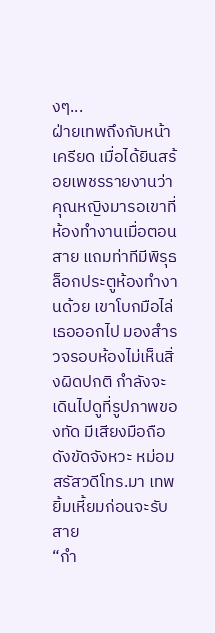งๆ...
ฝ่ายเทพถึงกับหน้าเครียด เมื่อได้ยินสร้อยเพชรรายงานว่า คุณหญิงมารอเขาที่ห้องทำงานเมื่อตอนสาย แถมท่าทีมีพิรุธ ล็อกประตูห้องทำงานด้วย เขาโบกมือไล่เธอออกไป มองสำรวจรอบห้องไม่เห็นสิ่งผิดปกติ กำลังจะเดินไปดูที่รูปภาพของทัด มีเสียงมือถือดังขัดจังหวะ หม่อมสรัสวดีโทร.มา เทพยิ้มเหี้ยมก่อนจะรับสาย
“กำ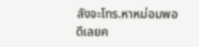ลังจะโทร.หาหม่อมพอดีเลยค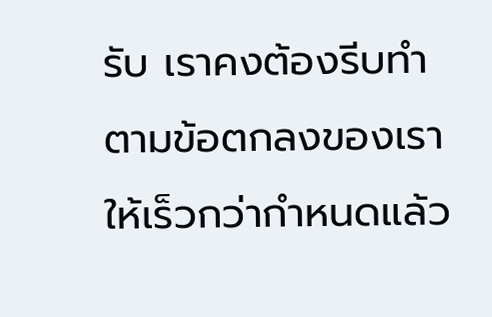รับ เราคงต้องรีบทำตามข้อตกลงของเราให้เร็วกว่ากำหนดแล้ว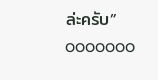ล่ะครับ”
ooooooo